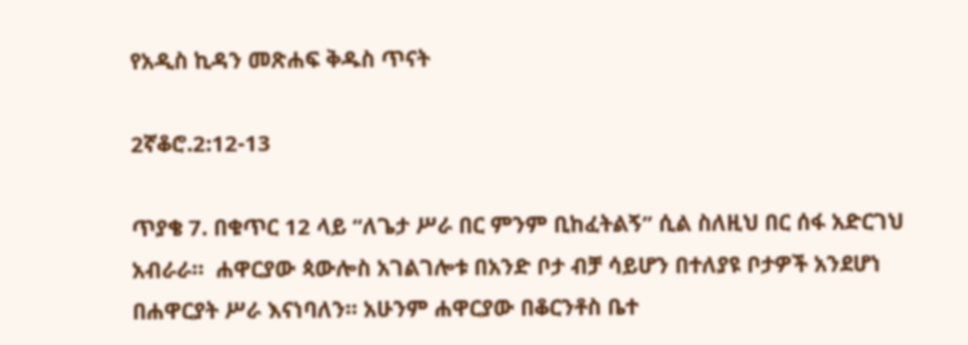የአዲስ ኪዳን መጽሐፍ ቅዱስ ጥናት

2ኛቆሮ.2:12-13

ጥያቄ 7. በቁጥር 12 ላይ “ለጌታ ሥራ በር ምንም ቢከፈትልኝ” ሲል ስለዚህ በር ሰፋ አድርገህ አብራራ።  ሐዋርያው ጳውሎስ አገልገሎቱ በአንድ ቦታ ብቻ ሳይሆን በተለያዩ ቦታዎች አንደሆነ በሐዋርያት ሥራ እናነባለን። አሁንም ሐዋርያው በቆርንቶስ ቤተ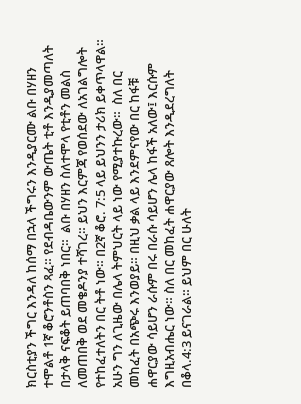ክርስቲያን ችግር እንዳለ ከሰማ በኋላ ችግሩን እንዲያርሙ ልቡ በሃዘን ተሞልቶ 1ኛ ቆሮንቶስን ጻፈ። የደብዳቤውንም ውጤት ቲቶ እንዲያመጣለት በታላቅ ናፍቆት ይጠባበቅ ነበር።  ልቡ በሃዘን ስለተሞላ የቲቶን መልስ ለመጠበቅ ወደ መቄዶንያ ተሻገረ። ይህን እርምጃ የወሰደው ለአገልግሎት የተከፈተለትን በር ትቶ ነው። በ2ኛ ቆሮ. 7:5 ላይ ይህንን ታሪክ ይቀጥላዋል። አሁን ግን ለጊዜው በሌላ ትምህርት ላይ ነው የሚያተኩረው።  ስለ በር መከፈት በአጭሩ እንወያይ። በዚህ ቃል ላይ እንደምናየው በር ከፋቹ ሐዋርያው ሳይሆን ራሱም በሩ በራሱ ሳይሆን ሌላ ከፋች አለው፤ እርሱም እግዚአብሔር ነው። ስለ በር መከፈት ሐዋርያው ጸሎት እንዲደረግለት በቆላ.4:3 ይናገራል። ይህም በር ሁለት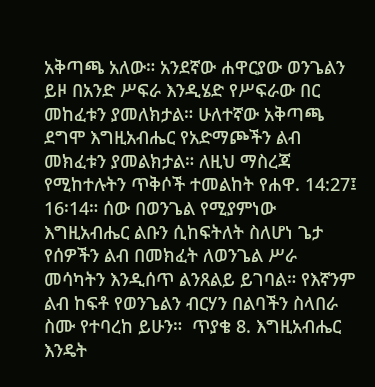አቅጣጫ አለው። አንደኛው ሐዋርያው ወንጌልን ይዞ በአንድ ሥፍራ እንዲሄድ የሥፍራው በር መከፈቱን ያመለክታል። ሁለተኛው አቅጣጫ ደግሞ እግዚአብሔር የአድማጮችን ልብ መክፈቱን ያመልክታል። ለዚህ ማስረጃ የሚከተሉትን ጥቅሶች ተመልከት የሐዋ. 14:27፤ 16፡14። ሰው በወንጌል የሚያምነው እግዚአብሔር ልቡን ሲከፍትለት ስለሆነ ጌታ የሰዎችን ልብ በመክፈት ለወንጌል ሥራ መሳካትን እንዲሰጥ ልንጸልይ ይገባል። የእኛንም ልብ ከፍቶ የወንጌልን ብርሃን በልባችን ስላበራ ስሙ የተባረከ ይሁን።  ጥያቄ 8. እግዚአብሔር እንዴት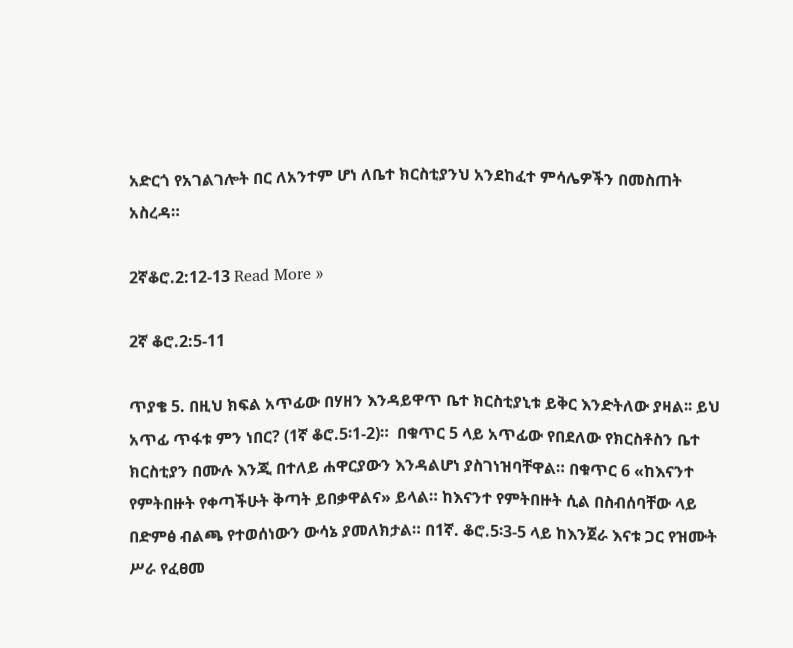አድርጎ የአገልገሎት በር ለአንተም ሆነ ለቤተ ክርስቲያንህ አንደከፈተ ምሳሌዎችን በመስጠት አስረዳ።

2ኛቆሮ.2:12-13 Read More »

2ኛ ቆሮ.2:5-11

ጥያቄ 5. በዚህ ክፍል አጥፊው በሃዘን እንዳይዋጥ ቤተ ክርስቲያኒቱ ይቅር እንድትለው ያዛል፡፡ ይህ አጥፊ ጥፋቱ ምን ነበር? (1ኛ ቆሮ.5፡1-2)።  በቁጥር 5 ላይ አጥፊው የበደለው የክርስቶስን ቤተ ክርስቲያን በሙሉ እንጂ በተለይ ሐዋርያውን እንዳልሆነ ያስገነዝባቸዋል። በቁጥር 6 «ከእናንተ የምትበዙት የቀጣችሁት ቅጣት ይበቃዋልና» ይላል። ከእናንተ የምትበዙት ሲል በስብሰባቸው ላይ በድምፅ ብልጫ የተወሰነውን ውሳኔ ያመለክታል። በ1ኛ. ቆሮ.5፡3-5 ላይ ከእንጀራ እናቱ ጋር የዝሙት ሥራ የፈፀመ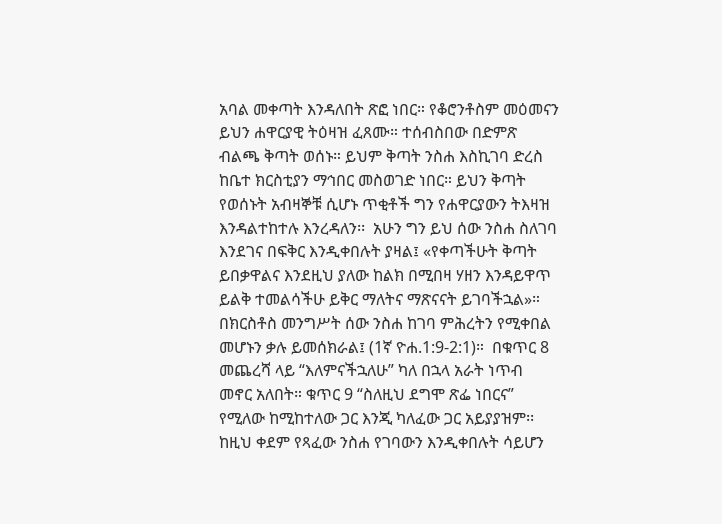አባል መቀጣት እንዳለበት ጽፎ ነበር። የቆሮንቶስም መዕመናን ይህን ሐዋርያዊ ትዕዛዝ ፈጸሙ። ተሰብስበው በድምጽ ብልጫ ቅጣት ወሰኑ። ይህም ቅጣት ንስሐ እስኪገባ ድረስ ከቤተ ክርስቲያን ማኅበር መስወገድ ነበር። ይህን ቅጣት የወሰኑት አብዛኞቹ ሲሆኑ ጥቂቶች ግን የሐዋርያውን ትእዛዝ እንዳልተከተሉ እንረዳለን፡፡  አሁን ግን ይህ ሰው ንስሐ ስለገባ እንደገና በፍቅር እንዲቀበሉት ያዛል፤ «የቀጣችሁት ቅጣት ይበቃዋልና እንደዚህ ያለው ከልክ በሚበዛ ሃዘን እንዳይዋጥ ይልቅ ተመልሳችሁ ይቅር ማለትና ማጽናናት ይገባችኋል»። በክርስቶስ መንግሥት ሰው ንስሐ ከገባ ምሕረትን የሚቀበል መሆኑን ቃሉ ይመሰክራል፤ (1ኛ ዮሐ.1:9-2:1)።  በቁጥር 8 መጨረሻ ላይ “እለምናችኋለሁ” ካለ በኋላ አራት ነጥብ መኖር አለበት። ቁጥር 9 “ስለዚህ ደግሞ ጽፌ ነበርና” የሚለው ከሚከተለው ጋር እንጂ ካለፈው ጋር አይያያዝም፡፡ ከዚህ ቀደም የጻፈው ንስሐ የገባውን እንዲቀበሉት ሳይሆን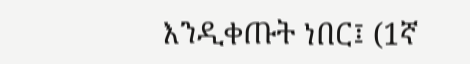እንዲቀጡት ነበር፤ (1ኛ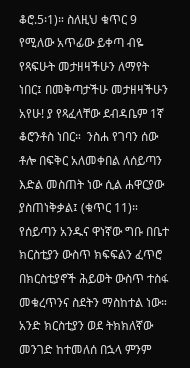ቆሮ.5፡1)። ስለዚህ ቁጥር 9 የሚለው አጥፊው ይቀጣ ብዬ የጻፍሁት መታዘዛችሁን ለማየት ነበር፤ በመቅጣታችሁ መታዘዛችሁን አየሁ! ያ የጻፈላቸው ደብዳቤም 1ኛ ቆሮንቶስ ነበር።  ንስሐ የገባን ሰው ቶሎ በፍቅር አለመቀበል ለሰይጣን እድል መስጠት ነው ሲል ሐዋርያው ያስጠነቅቃል፤ (ቁጥር 11)። የሰይጣን አንዱና ዋነኛው ግቡ በቤተ ክርስቲያን ውስጥ ክፍፍልን ፈጥሮ በክርስቲያኖች ሕይወት ውስጥ ተስፋ መቁረጥንና ስደትን ማስከተል ነው። አንድ ክርስቲያን ወደ ትክክለኛው መንገድ ከተመለሰ በኋላ ምንም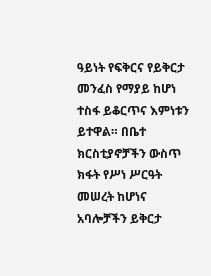ዓይነት የፍቅርና የይቅርታ መንፈስ የማያይ ከሆነ ተስፋ ይቆርጥና እምነቱን ይተዋል። በቤተ ክርስቲያኖቻችን ውስጥ ክፋት የሥነ ሥርዓት መሠረት ከሆነና አባሎቻችን ይቅርታ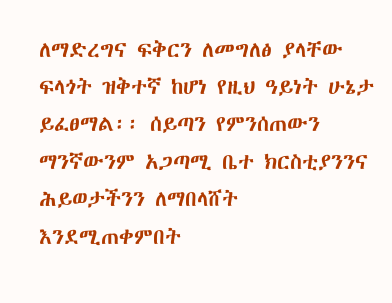ለማድረግና ፍቅርን ለመግለፅ ያላቸው ፍላጎት ዝቅተኛ ከሆነ የዚህ ዓይነት ሁኔታ ይፈፀማል፡፡ ሰይጣን የምንሰጠውን ማንኛውንም አጋጣሚ ቤተ ክርስቲያንንና ሕይወታችንን ለማበላሸት እንደሚጠቀምበት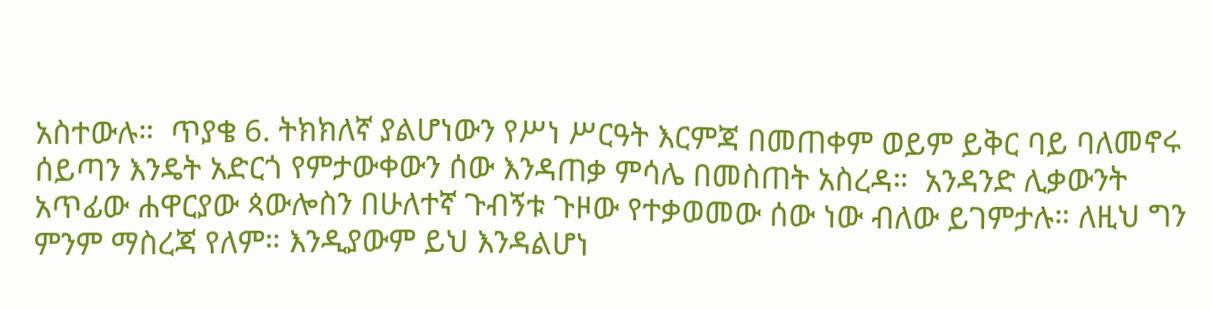አስተውሉ።  ጥያቄ 6. ትክክለኛ ያልሆነውን የሥነ ሥርዓት እርምጃ በመጠቀም ወይም ይቅር ባይ ባለመኖሩ ሰይጣን እንዴት አድርጎ የምታውቀውን ሰው እንዳጠቃ ምሳሌ በመስጠት አስረዳ።  አንዳንድ ሊቃውንት አጥፊው ሐዋርያው ጳውሎስን በሁለተኛ ጉብኝቱ ጉዞው የተቃወመው ሰው ነው ብለው ይገምታሉ። ለዚህ ግን ምንም ማስረጃ የለም። እንዲያውም ይህ እንዳልሆነ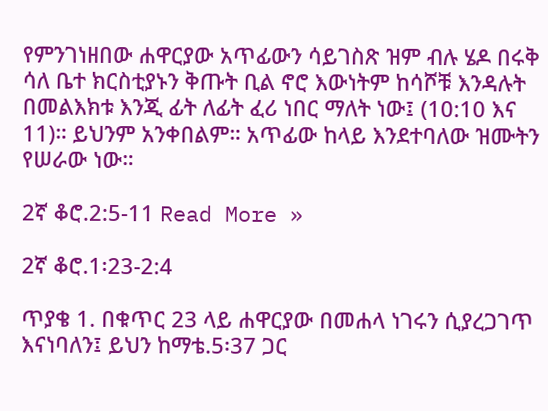የምንገነዘበው ሐዋርያው አጥፊውን ሳይገስጽ ዝም ብሉ ሄዶ በሩቅ ሳለ ቤተ ክርስቲያኑን ቅጡት ቢል ኖሮ እውነትም ከሳሾቹ እንዳሉት በመልእክቱ እንጂ ፊት ለፊት ፈሪ ነበር ማለት ነው፤ (10:10 እና 11)። ይህንም አንቀበልም። አጥፊው ከላይ እንደተባለው ዝሙትን የሠራው ነው።

2ኛ ቆሮ.2:5-11 Read More »

2ኛ ቆሮ.1፡23-2:4

ጥያቄ 1. በቁጥር 23 ላይ ሐዋርያው በመሐላ ነገሩን ሲያረጋገጥ እናነባለን፤ ይህን ከማቴ.5፡37 ጋር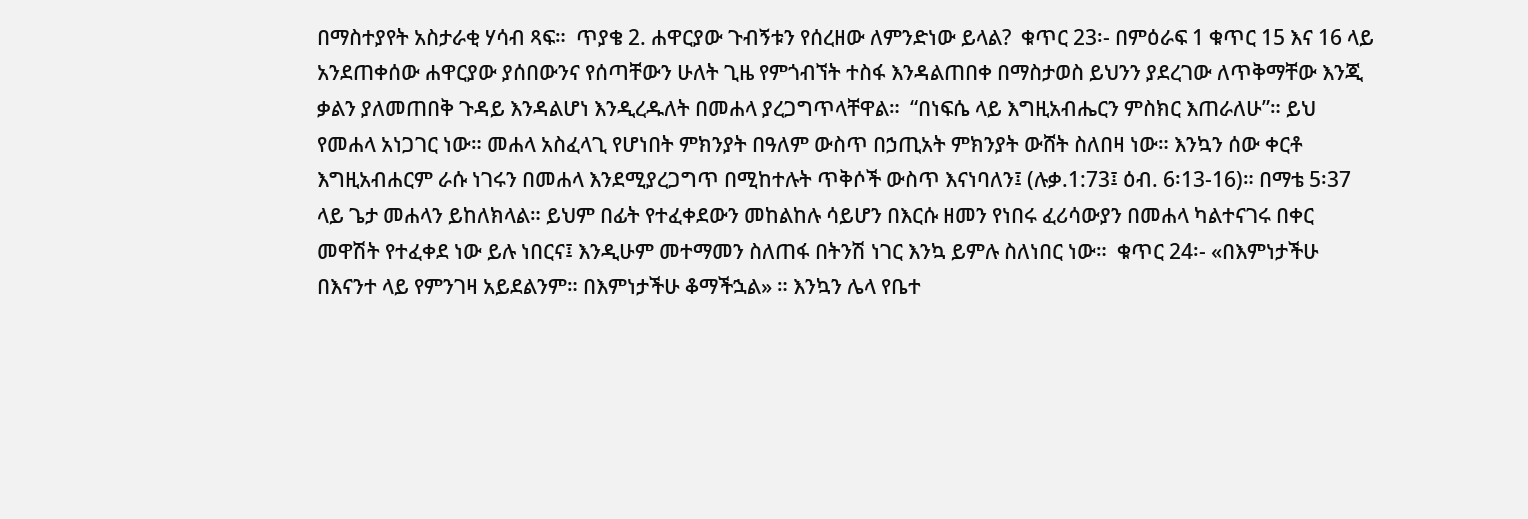በማስተያየት አስታራቂ ሃሳብ ጻፍ።  ጥያቄ 2. ሐዋርያው ጉብኝቱን የሰረዘው ለምንድነው ይላል?  ቁጥር 23፡- በምዕራፍ 1 ቁጥር 15 እና 16 ላይ አንደጠቀሰው ሐዋርያው ያሰበውንና የሰጣቸውን ሁለት ጊዜ የምጎብኘት ተስፋ እንዳልጠበቀ በማስታወስ ይህንን ያደረገው ለጥቅማቸው እንጂ ቃልን ያለመጠበቅ ጉዳይ እንዳልሆነ እንዲረዱለት በመሐላ ያረጋግጥላቸዋል።  “በነፍሴ ላይ እግዚአብሔርን ምስክር እጠራለሁ”። ይህ የመሐላ አነጋገር ነው። መሐላ አስፈላጊ የሆነበት ምክንያት በዓለም ውስጥ በኃጢአት ምክንያት ውሸት ስለበዛ ነው። እንኳን ሰው ቀርቶ እግዚአብሐርም ራሱ ነገሩን በመሐላ እንደሚያረጋግጥ በሚከተሉት ጥቅሶች ውስጥ እናነባለን፤ (ሉቃ.1:73፤ ዕብ. 6፡13-16)። በማቴ 5፡37 ላይ ጌታ መሐላን ይከለክላል። ይህም በፊት የተፈቀደውን መከልከሉ ሳይሆን በእርሱ ዘመን የነበሩ ፈሪሳውያን በመሐላ ካልተናገሩ በቀር መዋሽት የተፈቀደ ነው ይሉ ነበርና፤ እንዲሁም መተማመን ስለጠፋ በትንሽ ነገር እንኳ ይምሉ ስለነበር ነው።  ቁጥር 24፡- «በእምነታችሁ በእናንተ ላይ የምንገዛ አይደልንም። በእምነታችሁ ቆማችኋል» ። እንኳን ሌላ የቤተ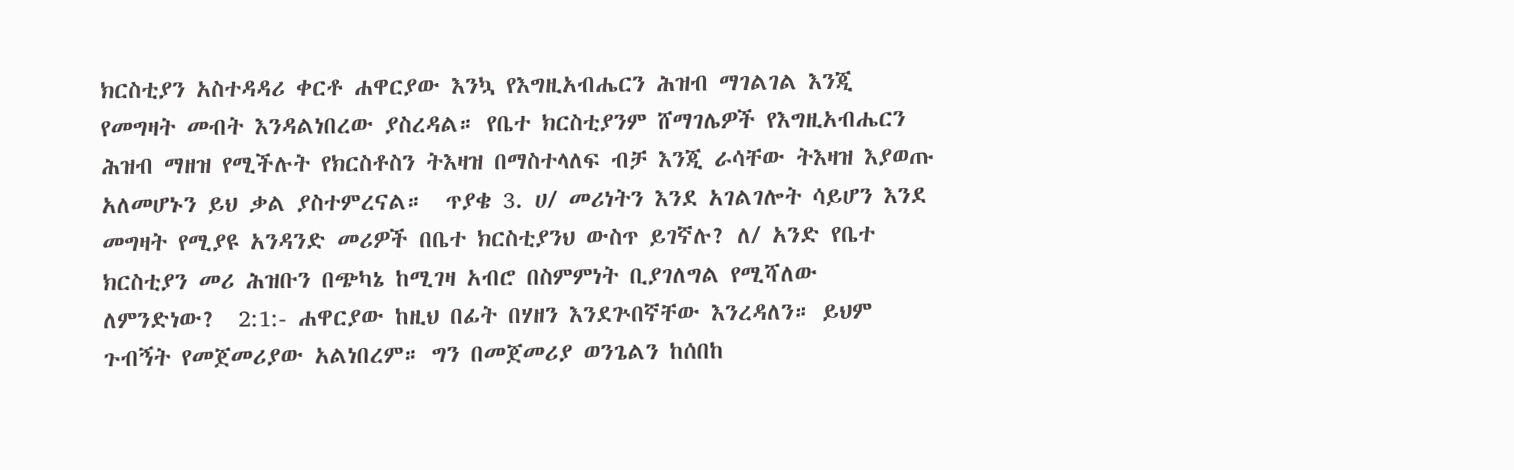ክርስቲያን አስተዳዳሪ ቀርቶ ሐዋርያው እንኳ የእግዚአብሔርን ሕዝብ ማገልገል እንጂ የመግዛት መብት እንዳልነበረው ያስረዳል። የቤተ ክርስቲያንም ሸማገሌዎች የእግዚአብሔርን ሕዝብ ማዘዝ የሚችሉት የክርስቶስን ትእዛዝ በማስተላለፍ ብቻ እንጂ ራሳቸው ትእዛዝ እያወጡ አለመሆኑን ይህ ቃል ያስተምረናል።  ጥያቄ 3. ሀ/ መሪነትን እንደ አገልገሎት ሳይሆን እንደ መግዛት የሚያዩ አንዳንድ መሪዎች በቤተ ክርስቲያንህ ውስጥ ይገኛሉ? ለ/ አንድ የቤተ ክርስቲያን መሪ ሕዝቡን በጭካኔ ከሚገዛ አብሮ በስምምነት ቢያገለግል የሚሻለው ለምንድነው?  2:1:- ሐዋርያው ከዚህ በፊት በሃዘን እንደጕበኛቸው እንረዳለን። ይህም ጉብኝት የመጀመሪያው አልነበረም። ግን በመጀመሪያ ወንጌልን ከሰበከ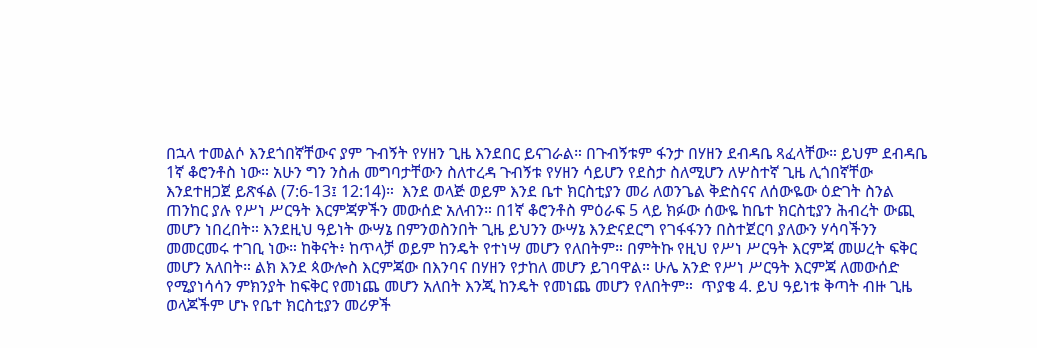በኋላ ተመልሶ እንደጎበኛቸውና ያም ጉብኝት የሃዘን ጊዜ እንደበር ይናገራል። በጉብኝቱም ፋንታ በሃዘን ደብዳቤ ጻፈላቸው። ይህም ደብዳቤ 1ኛ ቆሮንቶስ ነው። አሁን ግን ንስሐ መግባታቸውን ስለተረዳ ጉብኝቱ የሃዘን ሳይሆን የደስታ ስለሚሆን ለሦስተኛ ጊዜ ሊጎበኛቸው እንደተዘጋጀ ይጽፋል (7:6-13፤ 12:14)።  እንደ ወላጅ ወይም እንደ ቤተ ክርስቲያን መሪ ለወንጌል ቅድስናና ለሰውዬው ዕድገት ስንል ጠንከር ያሉ የሥነ ሥርዓት እርምጃዎችን መውሰድ አለብን። በ1ኛ ቆሮንቶስ ምዕራፍ 5 ላይ ክፉው ሰውዬ ከቤተ ክርስቲያን ሕብረት ውጪ መሆን ነበረበት። እንደዚህ ዓይነት ውሣኔ በምንወስንበት ጊዜ ይህንን ውሣኔ እንድናደርግ የገፋፋንን በስተጀርባ ያለውን ሃሳባችንን መመርመሩ ተገቢ ነው። ከቅናት፥ ከጥላቻ ወይም ከንዴት የተነሣ መሆን የለበትም። በምትኩ የዚህ የሥነ ሥርዓት እርምጃ መሠረት ፍቅር መሆን አለበት። ልክ እንደ ጳውሎስ እርምጃው በእንባና በሃዘን የታከለ መሆን ይገባዋል። ሁሌ አንድ የሥነ ሥርዓት እርምጃ ለመውሰድ የሚያነሳሳን ምክንያት ከፍቅር የመነጨ መሆን አለበት እንጂ ከንዴት የመነጨ መሆን የለበትም።  ጥያቄ 4. ይህ ዓይነቱ ቅጣት ብዙ ጊዜ ወላጆችም ሆኑ የቤተ ክርስቲያን መሪዎች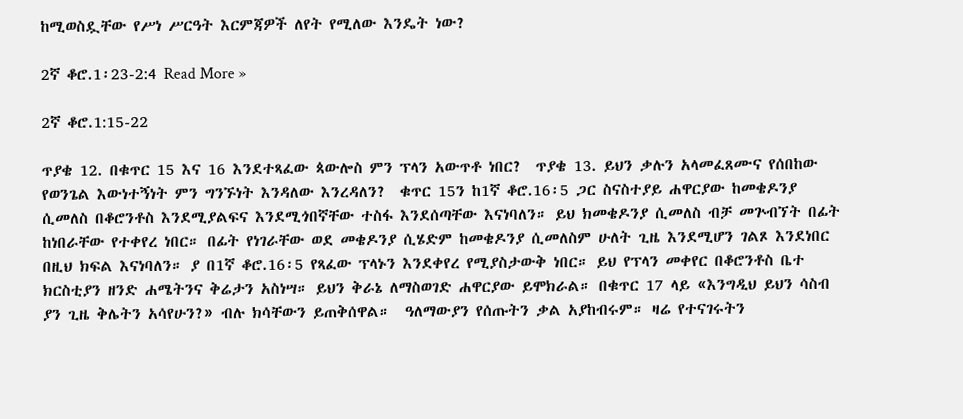ከሚወስዷቸው የሥነ ሥርዓት እርምጃዎች ለየት የሚለው እንዴት ነው?

2ኛ ቆሮ.1፡23-2:4 Read More »

2ኛ ቆሮ.1:15-22

ጥያቄ 12. በቁጥር 15 እና 16 እንደተጻፈው ጳውሎስ ምን ፕላን አውጥቶ ነበር?  ጥያቄ 13. ይህን ቃሉን አላመፈጸሙና የሰበከው የወንጌል እውነተኝነት ምን ግንኙነት እንዳለው እንረዳለን?  ቁጥር 15ን ከ1ኛ ቆሮ.16፡5 ጋር ስናስተያይ ሐዋርያው ከመቄዶንያ ሲመለስ በቆሮንቶስ እንደሚያልፍና እንደሚጎበኛቸው ተስፋ እንደሰጣቸው እናነባለን። ይህ ክመቄዶንያ ሲመለስ ብቻ መጕብኘት በፊት ከነበራቸው የተቀየረ ነበር። በፊት የነገራቸው ወደ መቄዶንያ ሲሄድም ከመቄዶንያ ሲመለስም ሁለት ጊዜ እንደሚሆን ገልጾ እንደነበር በዚህ ክፍል እናነባለን። ያ በ1ኛ ቆሮ.16፡5 የጻፈው ፕላኑን እንደቀየረ የሚያስታውቅ ነበር። ይህ የፕላን መቀየር በቆሮንቶስ ቤተ ክርስቲያን ዘንድ ሐሜትንና ቅሬታን አስነሣ። ይህን ቅራኔ ለማስወገድ ሐዋርያው ይሞክራል። በቁጥር 17 ላይ «እንግዲህ ይህን ሳስብ ያን ጊዜ ቅሌትን አሳየሁን?» ብሉ ክሳቸውን ይጠቅሰዋል።  ዓለማውያን የሰጡትን ቃል አያከብሩም። ዛሬ የተናገሩትን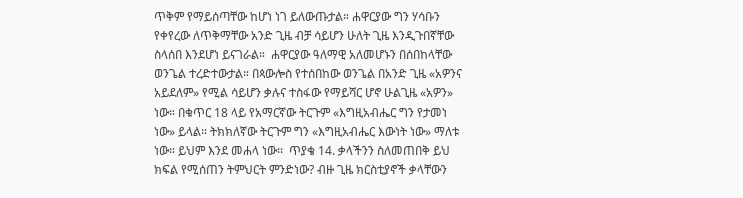ጥቅም የማይሰጣቸው ከሆነ ነገ ይለውጡታል። ሐዋርያው ግን ሃሳቡን የቀየረው ለጥቅማቸው አንድ ጊዜ ብቻ ሳይሆን ሁለት ጊዜ እንዲጉበኛቸው ስላሰበ እንደሆነ ይናገራል።  ሐዋርያው ዓለማዊ አለመሆኑን በሰበከላቸው ወንጌል ተረድተውታል። በጳውሎስ የተሰበከው ወንጌል በአንድ ጊዜ «አዎንና አይደለም» የሚል ሳይሆን ቃሉና ተስፋው የማይሻር ሆኖ ሁልጊዜ «አዎን» ነው። በቁጥር 18 ላይ የአማርኛው ትርጉም «እግዚአብሔር ግን የታመነ ነው» ይላል። ትክክለኛው ትርጉም ግን «እግዚአብሔር እውነት ነው» ማለቱ ነው። ይህም እንደ መሐላ ነው፡፡  ጥያቄ 14. ቃላችንን ስለመጠበቅ ይህ ክፍል የሚሰጠን ትምህርት ምንድነው? ብዙ ጊዜ ክርስቲያኖች ቃላቸውን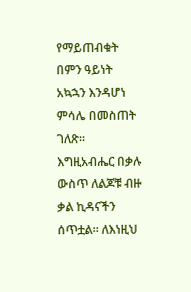የማይጠብቁት በምን ዓይነት አኳኋን እንዳሆነ ምሳሌ በመስጠት ገለጽ።  እግዚአብሔር በቃሉ ውስጥ ለልጆቹ ብዙ ቃል ኪዳናችን ሰጥቷል። ለእነዚህ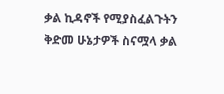ቃል ኪዳኖች የሚያስፈልጉትን ቅድመ ሁኔታዎች ስናሟላ ቃል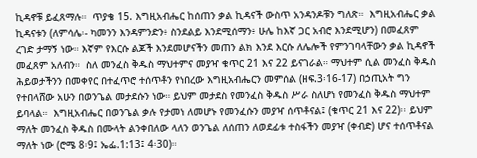ኪዳኖቹ ይፈጸማሉ።  ጥያቄ 15. እግዚአብሔር ከሰጠን ቃል ኪዳናች ውስጥ አንዳንዶቹን ግለጽ።  እግዚአብሔር ቃል ኪዳናቱን (ለምሳሌ፡- ካመንን እንዳምንድን፥ ስንደልይ እንደሚሰማን፥ ሁሌ ከእኛ ጋር አብሮ እንደሚሆን) በመፈጸም ረገድ ታማኝ ነው። እኛም የእርሱ ልጆች እንደመሆናችን መጠን ልክ እንደ እርሱ ለሌሎች የምንገባላቸውን ቃል ኪዳኖች መፈጸም አለብን።  ስለ መንፈስ ቅዱስ ማህተምና መያዣ ቁጥር 21 እና 22 ይናገራል። ማህተም ሲል መንፈስ ቅዱስ ሕይወታችንን በመቀየር በተፈጥሮ ተሰጥቶን የነበረው እግዚአብሔርን መምሰል (ዘፍ.3፡16-17) በኃጢአት ግን የተበላሸው አሁን በወንጌል መታደሱን ነው። ይህም መታደስ የመንፈስ ቅዱስ ሥራ ስለሆነ የመንፈስ ቅዱስ ማህተም ይባላል።  እግዚአብሔር በወንጌል ቃሉ የታመነ ለመሆኑ የመንፈሱን መያዣ ሰጥቶናል፤ (ቁጥር 21 እና 22)፡፡ ይህም ማለት መንፈስ ቅዱስ በሙላት ልንቀበለው ላለን ወንጌል ለሰጠን ለወደፊቱ ተስፋችን መያዣ (ቀብድ) ሆና ተሰጥቶናል ማለት ነው (ሮሜ 8፡9፤ ኤፌ.1:13፤ 4፡30)።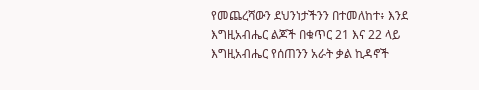የመጨረሻውን ደህንነታችንን በተመለከተ፥ እንደ እግዚአብሔር ልጆች በቁጥር 21 እና 22 ላይ እግዚአብሔር የሰጠንን አራት ቃል ኪዳኖች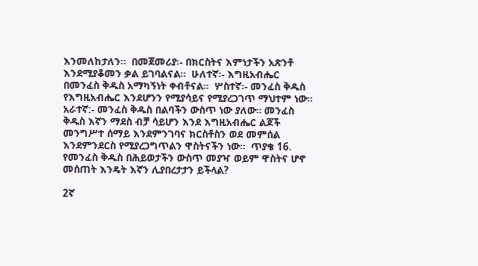እንመለከታለን።  በመጀመሪያ፡- በክርስትና እምነታችን አጽንቶ እንደሚያቆመን ቃል ይገባልናል።  ሁለተኛ፡- እግዚአብሔር በመንፈስ ቅዱስ አማካኝነት ቀብቶናል።  ሦስተኛ፡- መንፈስ ቅዱስ የእግዚአብሔር እንደሆንን የሚያሳይና የሚያረጋገጥ ማህተም ነው።  አራተኛ:- መንፈስ ቅዱስ በልባችን ውስጥ ነው ያለው። መንፈስ ቅዱስ እኛን ማደስ ብቻ ሳይሆን እንደ እግዚአብሔር ልጆች መንግሥተ ሰማይ እንደምንገባና ክርስቶስን ወደ መምሰል እንደምንደርስ የሚያረጋግጥልን ዋስትናችን ነው።  ጥያቄ 16. የመንፈስ ቅዱስ በሕይወታችን ውስጥ መያዣ ወይም ዋስትና ሆኖ መሰጠት እንዴት እኛን ሊያበረታታን ይችላል?

2ኛ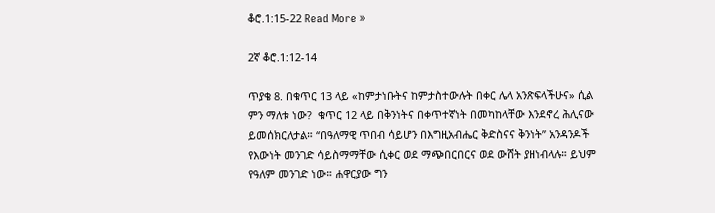ቆሮ.1:15-22 Read More »

2ኛ ቆሮ.1:12-14

ጥያቄ 8. በቁጥር 13 ላይ «ከምታነቡትና ከምታስተውሉት በቀር ሌላ አንጽፍላችሁና» ሲል ምን ማለቱ ነው?  ቁጥር 12 ላይ በቅንነትና በቀጥተኛነት በመካከላቸው እንደኖረ ሕሊናው ይመሰክርለታል። “በዓለማዊ ጥበብ ሳይሆን በእግዚአብሔር ቅድስናና ቅንነት” አንዳንዶች የእውነት መንገድ ሳይስማማቸው ሲቀር ወደ ማጭበርበርና ወደ ውሸት ያዘነብላሉ። ይህም የዓለም መንገድ ነው። ሐዋርያው ግን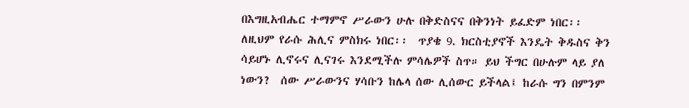በእግዚአብሔር ተማምኖ ሥራውን ሁሉ በቅድስናና በቅንነት ይፈድም ነበር፡፡ ለዚህም የራሱ ሕሊና ምስክሩ ነበር፡፡  ጥያቄ 9. ክርስቲያኖች እንዴት ቅዱስና ቅን ሳይሆኑ ሊኖሩና ሊናገሩ እንደሚችሉ ምሳሌዎች ስጥ። ይህ ችግር በሁሉም ላይ ያለ ነውን?  ሰው ሥራውንና ሃሳቡን ከሌላ ሰው ሊሰውር ይችላል፤ ከራሱ ግን በምንም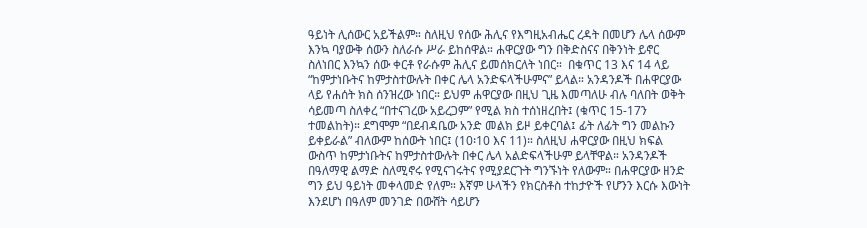ዓይነት ሊሰውር አይችልም። ስለዚህ የሰው ሕሊና የእግዚአብሔር ረዳት በመሆን ሌላ ሰውም እንኳ ባያውቅ ሰውን ስለራሱ ሥራ ይከሰዋል። ሐዋርያው ግን በቅድስናና በቅንነት ይኖር ስለነበር እንኳን ሰው ቀርቶ የራሱም ሕሊና ይመሰክርለት ነበር።  በቁጥር 13 እና 14 ላይ “ከምታነቡትና ከምታስተውሉት በቀር ሌላ አንድፍላችሁምና” ይላል። አንዳንዶች በሐዋርያው ላይ የሐሰት ክስ ሰንዝረው ነበር። ይህም ሐዋርያው በዚህ ጊዜ እመጣለሁ ብሉ ባለበት ወቅት ሳይመጣ ስለቀረ “በተናገረው አይረጋም” የሚል ክስ ተሰነዘረበት፤ (ቁጥር 15-17ን ተመልከት)። ደግሞም “በደብዳቤው አንድ መልክ ይዞ ይቀርባል፤ ፊት ለፊት ግን መልኩን ይቀይራል” ብለውም ከሰውት ነበር፤ (10፡10 እና 11)። ስለዚህ ሐዋርያው በዚህ ክፍል ውስጥ ከምታነቡትና ከምታስተውሉት በቀር ሌላ አልድፍላችሁም ይላቸዋል። አንዳንዶች በዓለማዊ ልማድ ስለሚኖሩ የሚናገሩትና የሚያደርጉት ግንኙነት የለውም። በሐዋርያው ዘንድ ግን ይህ ዓይነት መቀላመድ የለም። እኛም ሁላችን የክርስቶስ ተከታዮች የሆንን እርሱ እውነት እንደሆነ በዓለም መንገድ በውሸት ሳይሆን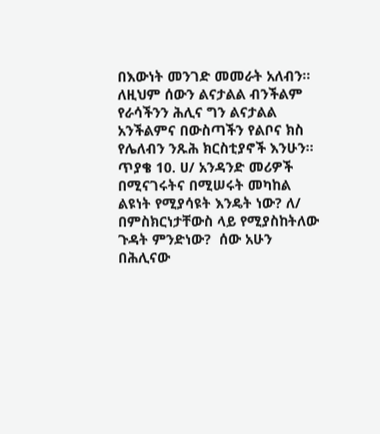በእውነት መንገድ መመራት አለብን። ለዚህም ሰውን ልናታልል ብንችልም የራሳችንን ሕሊና ግን ልናታልል አንችልምና በውስጣችን የልቦና ክስ የሌለብን ንጹሕ ክርስቲያኖች እንሁን።  ጥያቄ 10. ሀ/ አንዳንድ መሪዎች በሚናገሩትና በሚሠሩት መካከል ልዩነት የሚያሳዩት እንዴት ነው? ለ/ በምስክርነታቸውስ ላይ የሚያስከትለው ጉዳት ምንድነው?  ሰው አሁን በሕሊናው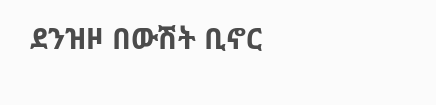ደንዝዞ በውሽት ቢኖር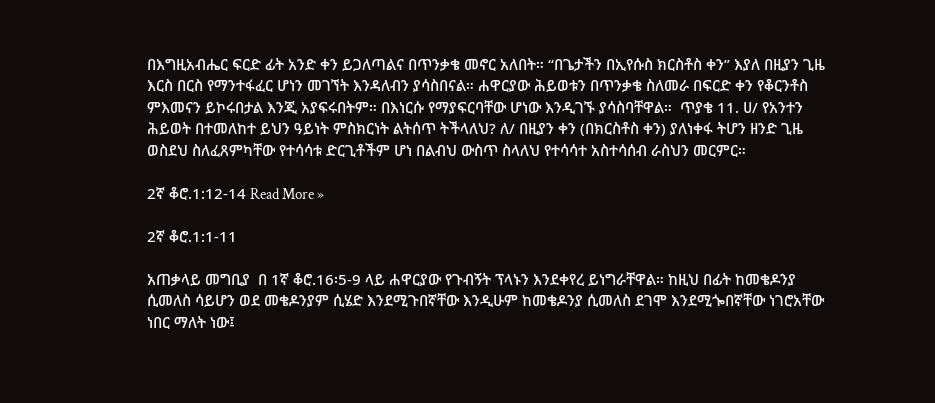በእግዚአብሔር ፍርድ ፊት አንድ ቀን ይጋለጣልና በጥንቃቄ መኖር አለበት። “በጌታችን በኢየሱስ ክርስቶስ ቀን” እያለ በዚያን ጊዜ እርስ በርስ የማንተፋፈር ሆነን መገኘት እንዳለብን ያሳስበናል። ሐዋርያው ሕይወቱን በጥንቃቄ ስለመራ በፍርድ ቀን የቆርንቶስ ምእመናን ይኮሩበታል እንጂ አያፍሩበትም። በእነርሱ የማያፍርባቸው ሆነው እንዲገኙ ያሳስባቸዋል።  ጥያቄ 11. ሀ/ የአንተን ሕይወት በተመለከተ ይህን ዓይነት ምስክርነት ልትሰጥ ትችላለህ? ለ/ በዚያን ቀን (በክርስቶስ ቀን) ያለነቀፋ ትሆን ዘንድ ጊዜ ወስደህ ስለፈጸምካቸው የተሳሳቱ ድርጊቶችም ሆነ በልብህ ውስጥ ስላለህ የተሳሳተ አስተሳሰብ ራስህን መርምር።

2ኛ ቆሮ.1:12-14 Read More »

2ኛ ቆሮ.1:1-11

አጠቃላይ መግቢያ  በ 1ኛ ቆሮ.16፡5-9 ላይ ሐዋርያው የጉብኝት ፕላኑን እንደቀየረ ይነግራቸዋል። ከዚህ በፊት ከመቄዶንያ ሲመለስ ሳይሆን ወደ መቄዶንያም ሲሄድ እንደሚጉበኛቸው እንዲሁም ከመቄዶንያ ሲመለስ ደገሞ እንደሚጐበኛቸው ነገሮአቸው ነበር ማለት ነው፤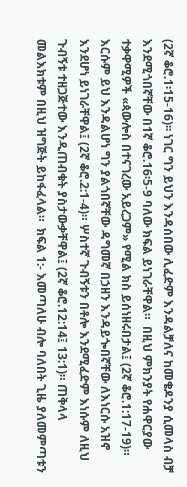(2ኛ ቆሮ.1፡15-16)፡፡ ነገር ግን ይህን እንዳሰበው ሊፈድም እንዳልቻለና ከመቄዶንያ ሲመላስ ብቻ እንደሚጎበኛቸው በ1ኛ ቆሮ.16፡5-9 ባለው ክፍል ይነገራቸዋል።  በዚህ ምክንያት የሐዋርያው ተቃዋሚዎች «ጳውሎስ በተናገረው አይረጋም» የሚል ክስ ይሰነዘሩበታል፤ (2ኛ ቆሮ.1:17-19)። እርሱም ይህ እንዳልሆነ ግን ያልጎበኛቸው ዳግመኛ በኃዘን እንዳይጐበኛቸው ለእነርሱ አዝኖ እንደሆነ ይነገራቸዋል፤ (2ኛ ቆሮ.2:1-4)። ሦስተኛ ጉብኝቱን በቶሎ እንደሚፈድም እነሱም ለዚህ ጉብኝቱ ተዘጋጅተው እንዲጠብቁት ያስታውቃቸዋል፤ (2ኛ ቆሮ.12:14፤ 13:1)። ጠቅላላ መልእክቱም በዚህ ዝግጅት ይከፋፈላል።  ክፍል 1:- እመጣለሁ ብሎ ባለበት ጊዜ ያለመምጣቱን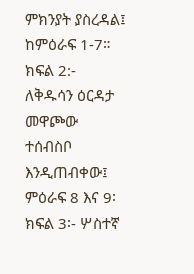ምክንያት ያስረዳል፤ ከምዕራፍ 1-7።  ክፍል 2:- ለቅዱሳን ዕርዳታ መዋጮው ተሰብስቦ እንዲጠብቀው፤ ምዕራፍ 8 እና 9፡  ክፍል 3፡- ሦስተኛ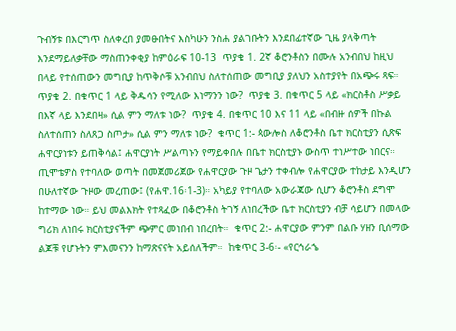ጉብኝቱ በእርግጥ ስለቀረበ ያመፁበትና እስካሁን ንስሐ ያልገቡትን እንደበፊተኛው ጊዜ ያላቅጣት እንደማይለቃቸው ማስጠንቀቂያ ከምዕራፍ 10-13  ጥያቄ 1. 2ኛ ቆሮንቶስን በሙሉ አንብበህ ከዚህ በላይ የተሰጠውን መግቢያ ከጥቅሶቹ አንብበህ ስለተሰጠው መግቢያ ያለህን አስተያየት በአጭሩ ጻፍ።  ጥያቄ 2. በቁጥር 1 ላይ ቅዱሳን የሚለው እነማንን ነው?  ጥያቄ 3. በቁጥር 5 ላይ «ክርስቶስ ሥቃይ በእኛ ላይ እንደበዛ» ሲል ምን ማለቱ ነው?  ጥያቄ 4. በቁጥር 10 እና 11 ላይ «በብዙ ሰዎች በኩል ስለተሰጠን ስለጸጋ ስጦታ» ሲል ምን ማለቱ ነው?  ቁጥር 1:- ጳውሎስ ለቆሮንቶስ ቤተ ክርስቲያን ሲጽፍ ሐዋርያነቱን ይጠቅሳል፤ ሐዋርያነት ሥልጣኑን የማይቀበሉ በቤተ ክርስቲያኑ ውስጥ ተነሥተው ነበርና። ጢሞቴዎስ የተባለው ወጣት በመጀመሪጀው የሐዋርያው ጉዞ ጌታን ተቀብሎ የሐዋርያው ተከታይ እንዲሆን በሁለተኛው ጉዞው መረጠው፤ (የሐዋ.16፡1-3)። አካይያ የተባለው አውራጃው ሲሆን ቆሮንቶስ ደግሞ ከተማው ነው። ይህ መልእክት የተጻፈው በቆሮንቶስ ትገኝ ለነበረችው ቤተ ክርስቲያን ብቻ ሳይሆን በመላው ግሪክ ለነበሩ ክርስቲያናችም ጭምር መነበብ ነበረበት።  ቁጥር 2:- ሐዋርያው ምንም በልቡ ሃዘን ቢሰማው ልጆቹ የሆኑትን ምእመናንን ከማጽናናት አይሰለችም።  ከቁጥር 3-6፡- «የርኅራኄ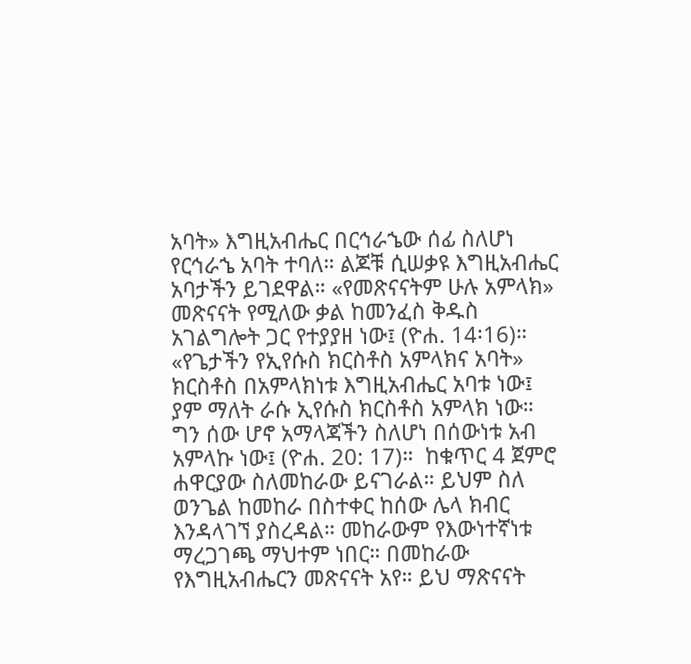አባት» እግዚአብሔር በርኅራኄው ሰፊ ስለሆነ የርኅራኄ አባት ተባለ። ልጆቹ ሲሠቃዩ እግዚአብሔር አባታችን ይገደዋል። «የመጽናናትም ሁሉ አምላክ» መጽናናት የሚለው ቃል ከመንፈስ ቅዱስ አገልግሎት ጋር የተያያዘ ነው፤ (ዮሐ. 14፡16)።  «የጌታችን የኢየሱስ ክርስቶስ አምላክና አባት» ክርስቶስ በአምላክነቱ እግዚአብሔር አባቱ ነው፤ ያም ማለት ራሱ ኢየሱስ ክርስቶስ አምላክ ነው። ግን ሰው ሆኖ አማላጃችን ስለሆነ በሰውነቱ አብ አምላኩ ነው፤ (ዮሐ. 20: 17)።  ከቁጥር 4 ጀምሮ ሐዋርያው ስለመከራው ይናገራል። ይህም ስለ ወንጌል ከመከራ በስተቀር ከሰው ሌላ ክብር እንዳላገኘ ያስረዳል። መከራውም የእውነተኛነቱ ማረጋገጫ ማህተም ነበር። በመከራው የእግዚአብሔርን መጽናናት አየ። ይህ ማጽናናት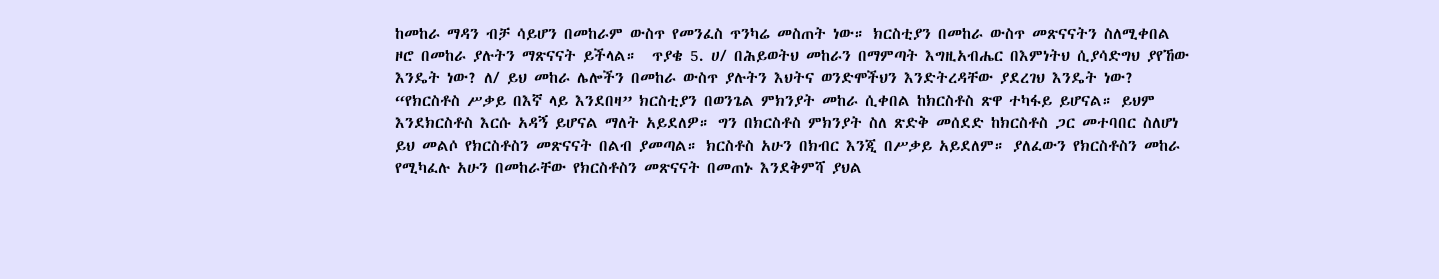ከመከራ ማዳን ብቻ ሳይሆን በመከራም ውስጥ የመንፈስ ጥንካሬ መስጠት ነው። ክርስቲያን በመከራ ውስጥ መጽናናትን ስለሚቀበል ዞሮ በመከራ ያሉትን ማጽናናት ይችላል።  ጥያቄ 5. ሀ/ በሕይወትህ መከራን በማምጣት እግዚአብሔር በእምነትህ ሲያሳድግህ ያየኸው እንዴት ነው? ለ/ ይህ መከራ ሌሎችን በመከራ ውስጥ ያሉትን እህትና ወንድሞችህን እንድትረዳቸው ያደረገህ እንዴት ነው?  “የክርስቶስ ሥቃይ በእኛ ላይ እንደበዛ” ክርስቲያን በወንጌል ምክንያት መከራ ሲቀበል ከክርስቶስ ጽዋ ተካፋይ ይሆናል። ይህም እንደክርስቶስ እርሱ አዳኝ ይሆናል ማለት አይደለዎ። ግን በክርስቶስ ምክንያት ስለ ጽድቅ መሰደድ ከክርስቶስ ጋር መተባበር ስለሆነ ይህ መልሶ የክርስቶስን መጽናናት በልብ ያመጣል። ክርስቶስ አሁን በክብር እንጂ በሥቃይ አይደለም። ያለፈውን የክርስቶስን መከራ የሚካፈሉ አሁን በመከራቸው የክርስቶስን መጽናናት በመጠኑ እንደቅምሻ ያህል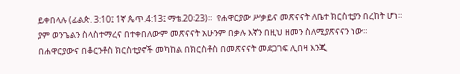ይቀበላሉ (ፊልጵ. 3:10፤ 1ኛ ጴጥ.4:13፤ ማቴ.20፡23)።  የሐዋርያው ሥቃይና መጽናናት ለቤተ ክርስቲያን በረከት ሆነ። ያም ወንጌልን ስላስተማረና በተቀበለውም መጽናናት አሁንም በቃሉ እኛን በዚህ ዘመን ስለሚያጽናናን ነው። በሐዋርያውና በቆርንቶስ ክርስቲያኖች መካከል በክርስቶስ በመጽናናት መደጋገፍ ሊበዛ እንጂ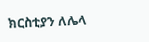ክርስቲያን ለሌላ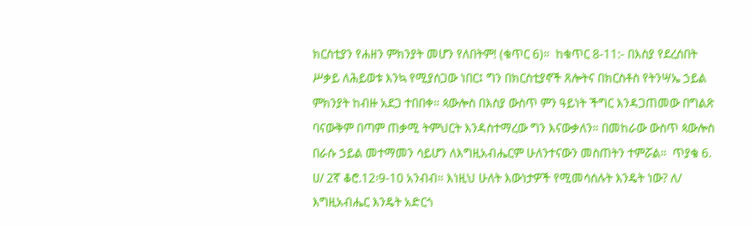ክርስቲያን የሐዘን ምክንያት መሆን የለበትም! (ቁጥር 6)።  ከቁጥር 8-11:- በእስያ የደረሰበት ሥቃይ ለሕይወቱ እንኳ የሚያሰጋው ነበር፤ ግን በክርስቲያኖች ጸሎትና በክርስቶስ የትንሣኤ ኃይል ምክንያት ከብዙ አደጋ ተበበቀ። ጳውሎስ በእስያ ውስጥ ምን ዓይነት ችግር እንዳጋጠመው በግልጽ ባናውቅም በጣም ጠቃሚ ትምህርት እንዳስተማረው ግን እናውቃለን። በመከራው ውስጥ ጳውሎስ በራሱ ኃይል መተማመን ሳይሆን ለእግዚአብሔርም ሁለንተናውን መስጠትን ተምሯል።  ጥያቄ 6. ሀ/ 2ኛ ቆሮ.12፡9-10 አንብብ። እነዚህ ሁለት እውነታዎች የሚመሳሰሉት እንዴት ነው? ለ/ እግዚአብሔር እንዴት አድርጎ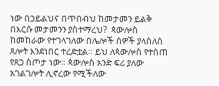ነው በኃይልህና በጥበብህ ከመታመን ይልቅ በእርሱ መታመንን ያስተማረህ?  ጳውሎስ ከመከራው የተገላገለው በሌሎች ሰዎች ያላሰለሰ ጸሎት እንደነበር ተረድቷል። ይህ ለጳውሎስ የተሰጠ የጸጋ ስጦታ ነው። ጳውሎስ አንድ ፍሪ ያለው አገልገሎት ሊኖረው የሚችለው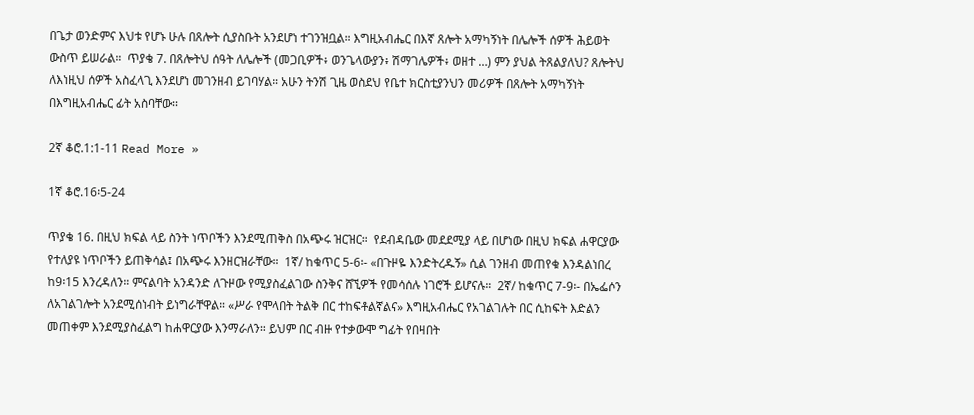በጌታ ወንድምና እህቱ የሆኑ ሁሉ በጸሎት ሲያስቡት አንደሆነ ተገንዝቧል። እግዚአብሔር በእኛ ጸሎት አማካኝነት በሌሎች ሰዎች ሕይወት ውስጥ ይሠራል።  ጥያቄ 7. በጸሎትህ ሰዓት ለሌሎች (መጋቢዎች፥ ወንጌላውያን፥ ሽማገሌዎች፥ ወዘተ …) ምን ያህል ትጸልያለህ? ጸሎትህ ለእነዚህ ሰዎች አስፈላጊ እንደሆነ መገንዘብ ይገባሃል። አሁን ትንሽ ጊዜ ወስደህ የቤተ ክርስቲያንህን መሪዎች በጸሎት አማካኝነት በእግዚአብሔር ፊት አስባቸው፡፡

2ኛ ቆሮ.1:1-11 Read More »

1ኛ ቆሮ.16፡5-24

ጥያቄ 16. በዚህ ክፍል ላይ ስንት ነጥቦችን እንደሚጠቅስ በአጭሩ ዝርዝር።  የደብዳቤው መደደሚያ ላይ በሆነው በዚህ ክፍል ሐዋርያው የተለያዩ ነጥቦችን ይጠቅሳል፤ በአጭሩ እንዘርዝራቸው።  1ኛ/ ከቁጥር 5-6፡- «በጉዞዬ እንድትረዱኝ» ሲል ገንዘብ መጠየቁ እንዳልነበረ ከ9፡15 እንረዳለን። ምናልባት አንዳንድ ለጉዞው የሚያስፈልገው ስንቅና ሸኚዎች የመሳሰሉ ነገሮች ይሆናሉ።  2ኛ/ ከቁጥር 7-9፡- በኤፌሶን ለአገልገሎት አንደሚሰነብት ይነግራቸዋል። «ሥራ የሞላበት ትልቅ በር ተከፍቶልኛልና» እግዚአብሔር የአገልገሉት በር ሲከፍት እድልን መጠቀም እንደሚያስፈልግ ከሐዋርያው እንማራለን። ይህም በር ብዙ የተቃውሞ ግፊት የበዛበት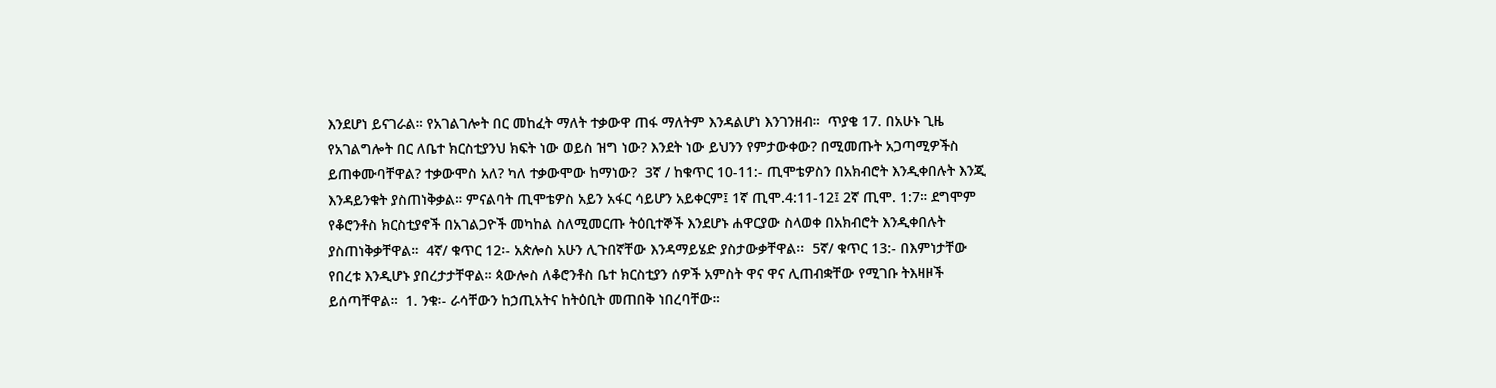እንደሆነ ይናገራል። የአገልገሎት በር መከፈት ማለት ተቃውዋ ጠፋ ማለትም እንዳልሆነ እንገንዘብ።  ጥያቄ 17. በአሁኑ ጊዜ የአገልግሎት በር ለቤተ ክርስቲያንህ ክፍት ነው ወይስ ዝግ ነው? እንደት ነው ይህንን የምታውቀው? በሚመጡት አጋጣሚዎችስ ይጠቀሙባቸዋል? ተቃውሞስ አለ? ካለ ተቃውሞው ከማነው?  3ኛ / ከቁጥር 10-11:- ጢሞቴዎስን በአክብሮት እንዲቀበሉት እንጂ እንዳይንቁት ያስጠነቅቃል። ምናልባት ጢሞቴዎስ አይን አፋር ሳይሆን አይቀርም፤ 1ኛ ጢሞ.4:11-12፤ 2ኛ ጢሞ. 1:7። ደግሞም የቆሮንቶስ ክርስቲያኖች በአገልጋዮች መካከል ስለሚመርጡ ትዕቢተኞች እንደሆኑ ሐዋርያው ስላወቀ በአክብሮት እንዲቀበሉት ያስጠነቅቃቸዋል።  4ኛ/ ቁጥር 12፡- አጵሎስ አሁን ሊጉበኛቸው እንዳማይሄድ ያስታውቃቸዋል፡፡  5ኛ/ ቁጥር 13:- በእምነታቸው የበረቱ እንዲሆኑ ያበረታታቸዋል። ጳውሎስ ለቆሮንቶስ ቤተ ክርስቲያን ሰዎች አምስት ዋና ዋና ሊጠብቋቸው የሚገቡ ትእዛዞች ይሰጣቸዋል።  1. ንቁ፡- ራሳቸውን ከኃጢአትና ከትዕቢት መጠበቅ ነበረባቸው።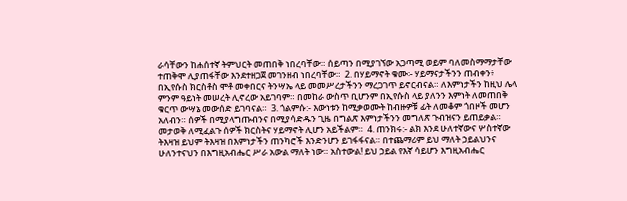ራሳቸውን ከሐሰተኛ ትምህርት መጠበቅ ነበረባቸው። ሰይጣን በሚያገኘው አጋጣሚ ወይም ባለመስማማታቸው ተጠቅሞ ሊያጠፋቸው እንደተዘጋጀ መገንዘብ ነበረባቸው።  2. በሃይማኖት ቁሙ፡- ሃይማናታችንን ጠብቀን፥ በኢየሱስ ክርስቶስ ሞቶ መቀበርና ትንሣኤ ላይ መመሥረታችንን ማረጋገጥ ይኖርብናል። ለእምነታችን ከዚህ ሌላ ምንም ዓይነት መሠረት ሊኖረው አይገባም። በመከራ ውስጥ ቢሆንም በኢየሱስ ላይ ያለንን እምነት ለመጠበቅ ቁርጥ ውሣኔ መውሰድ ይገባናል።  3. ጎልምሱ:- እውነቱን ከሚቃወሙት ከብዙዎቹ ፊት ለመቆም ጎበዞች መሆን አለብን። ሰዎች በሚያላግጡብንና በሚያሳድዱን ጊዜ በግልጽ እምነታችንን መግለጽ ጉብዝናን ይጠይቃል። መታወቅ ለሚፈልጉ ሰዎች ክርስትና ሃይማኖት ሊሆን አይችልም።  4. ጠንክሩ:- ልክ እንደ ሁለተኛውና ሦስተኛው ትእዛዝ ይህም ትእዛዝ በእምነታችን ጠንካሮች እንድንሆን ይገፋፋናል። በተጨማሪም ይህ ማለት ኃይልህንና ሁለንተናህን በእግዚአብሔር ሥራ አውል ማለት ነው። አስተውል! ይህ ኃይል የእኛ ሳይሆን እግዚአብሔር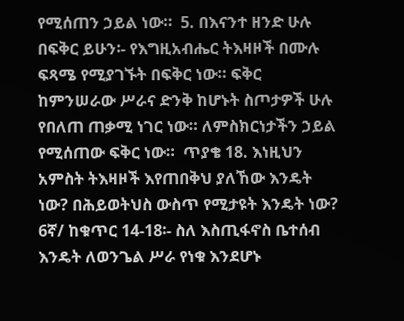የሚሰጠን ኃይል ነው።  5. በእናንተ ዘንድ ሁሉ በፍቅር ይሁን፡- የእግዚአብሔር ትእዛዞች በሙሉ ፍጻሜ የሚያገኙት በፍቅር ነው። ፍቅር ከምንሠራው ሥራና ድንቅ ከሆኑት ስጦታዎች ሁሉ የበለጠ ጠቃሚ ነገር ነው። ለምስክርነታችን ኃይል የሚሰጠው ፍቅር ነው።  ጥያቄ 18. እነዚህን አምስት ትእዛዞች እየጠበቅህ ያለኸው እንዴት ነው? በሕይወትህስ ውስጥ የሚታዩት እንዴት ነው?  6ኛ/ ከቁጥር 14-18፡- ስለ እስጢፋኖስ ቤተሰብ እንዴት ለወንጌል ሥራ የነቁ እንደሆኑ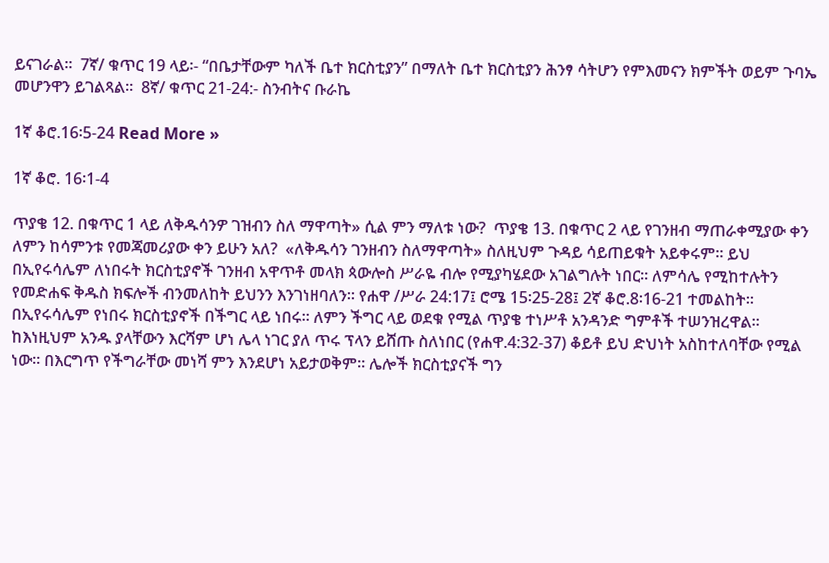ይናገራል፡፡  7ኛ/ ቁጥር 19 ላይ፡- “በቤታቸውም ካለች ቤተ ክርስቲያን” በማለት ቤተ ክርስቲያን ሕንፃ ሳትሆን የምእመናን ክምችት ወይም ጉባኤ መሆንዋን ይገልጻል።  8ኛ/ ቁጥር 21-24:- ስንብትና ቡራኬ

1ኛ ቆሮ.16፡5-24 Read More »

1ኛ ቆሮ. 16፡1-4

ጥያቄ 12. በቁጥር 1 ላይ ለቅዱሳንዎ ገዝብን ስለ ማዋጣት» ሲል ምን ማለቱ ነው?  ጥያቄ 13. በቁጥር 2 ላይ የገንዘብ ማጠራቀሚያው ቀን ለምን ከሳምንቱ የመጃመሪያው ቀን ይሁን አለ?  «ለቅዱሳን ገንዘብን ስለማዋጣት» ስለዚህም ጉዳይ ሳይጠይቁት አይቀሩም። ይህ በኢየሩሳሌም ለነበሩት ክርስቲያኖች ገንዘብ አዋጥቶ መላክ ጳውሎስ ሥራዬ ብሎ የሚያካሄደው አገልግሉት ነበር። ለምሳሌ የሚከተሉትን የመድሐፍ ቅዱስ ክፍሎች ብንመለከት ይህንን እንገነዘባለን። የሐዋ /ሥራ 24:17፤ ሮሜ 15፡25-28፤ 2ኛ ቆሮ.8፡16-21 ተመልከት።  በኢየሩሳሌም የነበሩ ክርስቲያኖች በችግር ላይ ነበሩ። ለምን ችግር ላይ ወደቁ የሚል ጥያቄ ተነሥቶ አንዳንድ ግምቶች ተሠንዝረዋል። ከእነዚህም አንዱ ያላቸውን እርሻም ሆነ ሌላ ነገር ያለ ጥሩ ፕላን ይሸጡ ስለነበር (የሐዋ.4:32-37) ቆይቶ ይህ ድህነት አስከተለባቸው የሚል ነው። በእርግጥ የችግራቸው መነሻ ምን እንደሆነ አይታወቅም። ሌሎች ክርስቲያናች ግን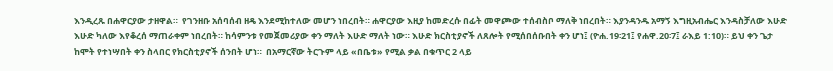እንዲረጹ በሐዋርያው ታዘዋል።  የገንዘቡ አሰባሰብ ዘዴ እንደሚከተለው መሆን ነበረበት። ሐዋርያው እዚያ ከመድረሱ በፊት መዋጮው ተሰብስቦ ማለቅ ነበረበት። እያንዳንዱ አማኝ እግዚአብሔር እንዳስቻለው እሁድ እሁድ ካለው እየቆረሰ ማጠራቀም ነበረበት። ከሳምንቱ የመጀመሪያው ቀን ማለት እሁድ ማለት ነው። እሁድ ክርስቲያኖች ለጸሎት የሚሰበሰቡበት ቀን ሆነ፤ (ዮሐ.19፡21፤ የሐዋ.20፡7፤ ራእይ 1:10)። ይህ ቀን ጌታ ከሞት የተነሣበት ቀን ስላበር የክርስቲያኖች ሰንበት ሆነ።  በአማርኛው ትርጉም ላይ «በቤቱ» የሚል ቃል በቁጥር 2 ላይ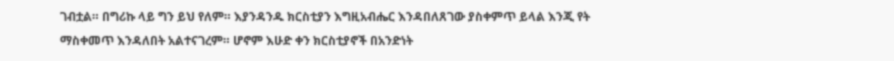ገብቷል። በግሪኩ ላይ ግን ይህ የለም። እያንዳንዱ ክርስቲያን እግዚአብሔር እንዳበለጸገው ያስቀምጥ ይላል እንጂ የት ማስቀመጥ እንዳለበት አልተናገረም። ሆኖም እሁድ ቀን ክርስቲያኖች በአንድነት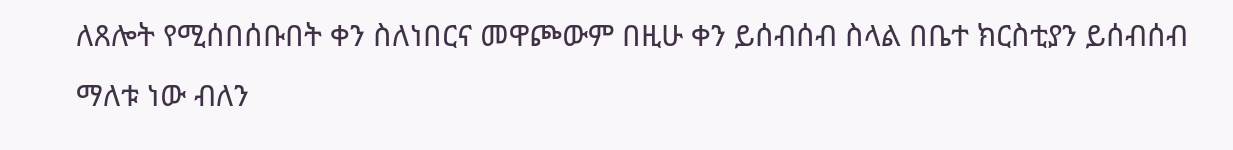ለጸሎት የሚሰበሰቡበት ቀን ስለነበርና መዋጮውም በዚሁ ቀን ይሰብሰብ ስላል በቤተ ክርስቲያን ይሰብሰብ ማለቱ ነው ብለን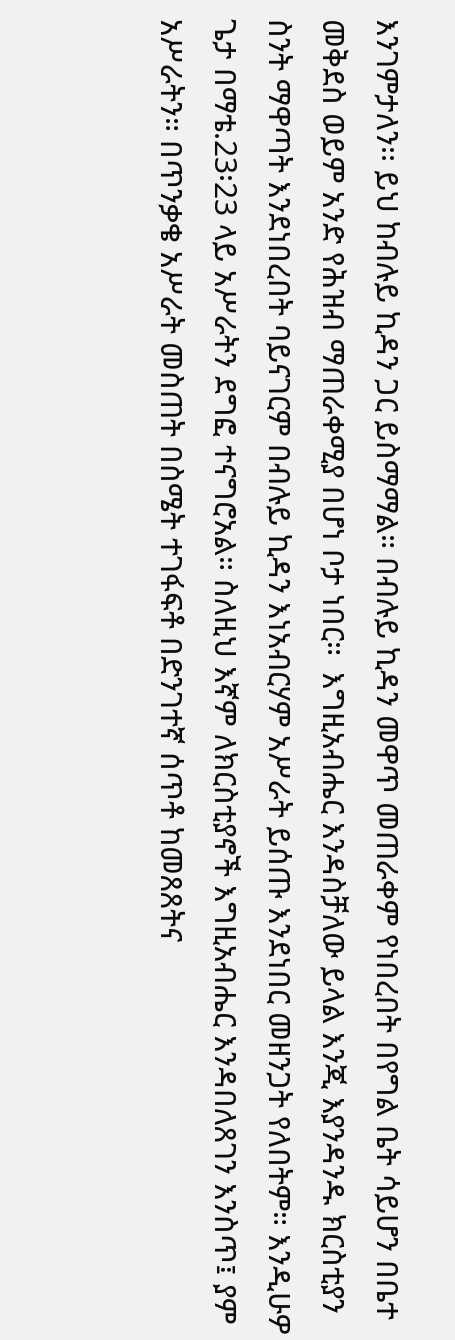እንገምታለን፡፡ ይህ ከብሉይ ኪዳን ጋር ይስማማል። በብሉይ ኪዳን መዋጥ መጠራቀም የነበረበት በየግል ቤት ሳይሆን በቤተ መቅደስ ወይም አንድ የሕዝብ ማጠራቀሚያ በሆነ ቦታ ነበር።  እግዚአብሔር እንዳስቻለው ይላል እንጂ እያንዳንዱ ክርስቲያን ስንት ማዋጣት እንደነበረበት ባይናገርም በብሉይ ኪዳን እነአብርሃም አሥራት ይሰጡ እንደነበር መዘንጋት የለበትም። እንዲሁዎ ጌታ በማቴ.23፡23 ላይ አሥራትን ደግፎ ተናግሮአል። ስለዚህ እኛም ለክርስቲያኖች እግዚአብሔር እንዳበለጸገን እንስጥ፤ ያም አሥራትን። በጥንቃቄ አሥራት መስጠት በስሜት ተገፋፍቶ በድንገተኛ ሰጥቶ ከመጸጸትና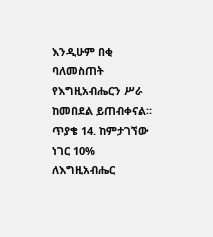እንዲሁም በቂ ባለመስጠት የእግዚአብሔርን ሥራ ከመበደል ይጠብቀናል።  ጥያቄ 14. ከምታገኘው ነገር 10% ለእግዚአብሔር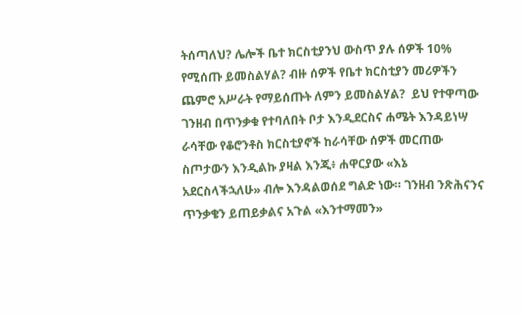ትሰጣለህ? ሌሎች ቤተ ክርስቲያንህ ውስጥ ያሉ ሰዎች 10% የሚሰጡ ይመስልሃል? ብዙ ሰዎች የቤተ ክርስቲያን መሪዎችን ጨምሮ አሥራት የማይሰጡት ለምን ይመስልሃል?  ይህ የተዋጣው ገንዘብ በጥንቃቁ የተባለበት ቦታ እንዲደርስና ሐሜት እንዳይነሣ ራሳቸው የቆሮንቶስ ክርስቲያኖች ከራሳቸው ሰዎች መርጠው ስጦታውን እንዲልኩ ያዛል እንጂ፥ ሐዋርያው «እኔ አደርስላችኋለሁ» ብሎ እንዳልወሰደ ግልድ ነው። ገንዘብ ንጽሕናንና ጥንቃቄን ይጠይቃልና አጉል «እንተማመን»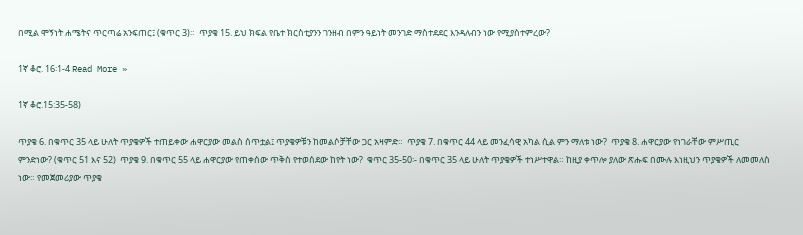በሚል ሞኝነት ሐሜትና ጥርጣሬ አንፍጠር፤ (ቁጥር 3)።  ጥያቄ 15. ይህ ክፍል የቤተ ክርስቲያንን ገንዘብ በምን ዓይነት መንገድ ማስተደደር እንዳለብን ነው የሚያስተምረው?

1ኛ ቆሮ. 16፡1-4 Read More »

1ኛ ቆሮ.15:35-58)

ጥያቄ 6. በቁጥር 35 ላይ ሁለት ጥያቄዎች ተጠይቀው ሐዋርያው መልስ ሰጥቷል፤ ጥያቄዎቹን ከመልሶቻቸው ጋር አዛምድ።  ጥያቄ 7. በቁጥር 44 ላይ መንፈሳዊ አካል ሲል ምን ማለቱ ነው?  ጥያቄ 8. ሐዋርያው የነገራቸው ምሥጢር ምንድነው? (ቁጥር 51 እና 52)  ጥያቄ 9. በቁጥር 55 ላይ ሐዋርያው የጠቀሰው ጥቅስ የተወሰደው ከየት ነው?  ቁጥር 35-50፡- በቁጥር 35 ላይ ሁለት ጥያቄዎች ተነሥተዋል። ከዚያ ቀጥሎ ያለው ጽሑፍ በሙሉ እነዚህን ጥያቄዎች ለመመለስ ነው። የመጀመሪያው ጥያቄ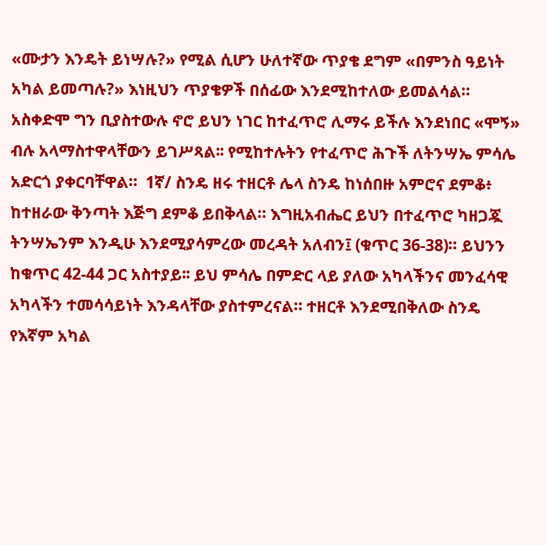«ሙታን እንዴት ይነሣሉ?» የሚል ሲሆን ሁለተኛው ጥያቄ ደግም «በምንስ ዓይነት አካል ይመጣሉ?» እነዚህን ጥያቄዎች በሰፊው እንደሚከተለው ይመልሳል።  አስቀድሞ ግን ቢያስተውሉ ኖሮ ይህን ነገር ከተፈጥሮ ሊማሩ ይችሉ እንደነበር «ሞኝ» ብሉ አላማስተዋላቸውን ይገሥጻል፡፡ የሚከተሉትን የተፈጥሮ ሕጉች ለትንሣኤ ምሳሌ አድርጎ ያቀርባቸዋል።  1ኛ/ ስንዴ ዘሩ ተዘርቶ ሌላ ስንዴ ከነሰበዙ አምሮና ደምቆ፥ ከተዘራው ቅንጣት እጅግ ደምቆ ይበቅላል። እግዚአብሔር ይህን በተፈጥሮ ካዘጋጇ ትንሣኤንም እንዲሁ እንደሚያሳምረው መረዳት አለብን፤ (ቁጥር 36-38)። ይህንን ከቁጥር 42-44 ጋር አስተያይ፡፡ ይህ ምሳሌ በምድር ላይ ያለው አካላችንና መንፈሳዊ አካላችን ተመሳሳይነት እንዳላቸው ያስተምረናል። ተዘርቶ እንደሚበቅለው ስንዴ የእኛም አካል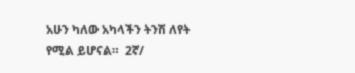አሁን ካለው አካላችን ትንሽ ለየት የሚል ይሆናል።  2ኛ/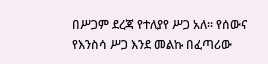በሥጋም ደረጃ የተለያየ ሥጋ አለ። የሰውና የእንስሳ ሥጋ እንደ መልኩ በፈጣሪው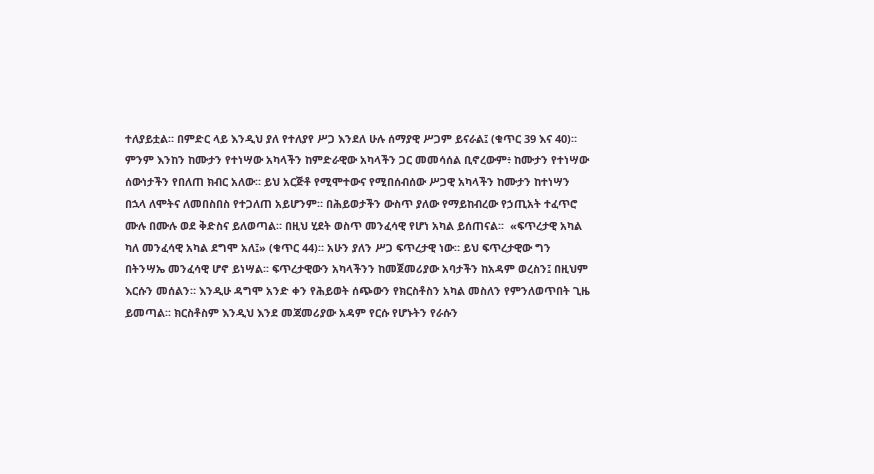ተለያይቷል። በምድር ላይ እንዲህ ያለ የተለያየ ሥጋ እንደለ ሁሉ ሰማያዊ ሥጋም ይናራል፤ (ቁጥር 39 እና 40)። ምንም እንከን ከሙታን የተነሣው አካላችን ከምድራዊው አካላችን ጋር መመሳሰል ቢኖረውም፥ ከሙታን የተነሣው ሰውነታችን የበለጠ ክብር አለው። ይህ አርጅቶ የሚሞተውና የሚበሰብሰው ሥጋዊ አካላችን ከሙታን ከተነሣን በኋላ ለሞትና ለመበስበስ የተጋለጠ አይሆንም። በሕይወታችን ውስጥ ያለው የማይከብረው የኃጢአት ተፈጥሮ ሙሉ በሙሉ ወደ ቅድስና ይለወጣል። በዚህ ሂደት ወስጥ መንፈሳዊ የሆነ አካል ይሰጠናል፡፡  «ፍጥረታዊ አካል ካለ መንፈሳዊ አካል ደግሞ አለ፤» (ቁጥር 44)። አሁን ያለን ሥጋ ፍጥረታዊ ነው። ይህ ፍጥረታዊው ግን በትንሣኤ መንፈሳዊ ሆኖ ይነሣል፡፡ ፍጥረታዊውን አካላችንን ከመጀመሪያው አባታችን ከአዳም ወረስን፤ በዚህም እርሱን መሰልን። እንዲሁ ዳግሞ አንድ ቀን የሕይወት ሰጭውን የክርስቶስን አካል መስለን የምንለወጥበት ጊዜ ይመጣል፡፡ ክርስቶስም እንዲህ እንደ መጃመሪያው አዳም የርሱ የሆኑትን የራሱን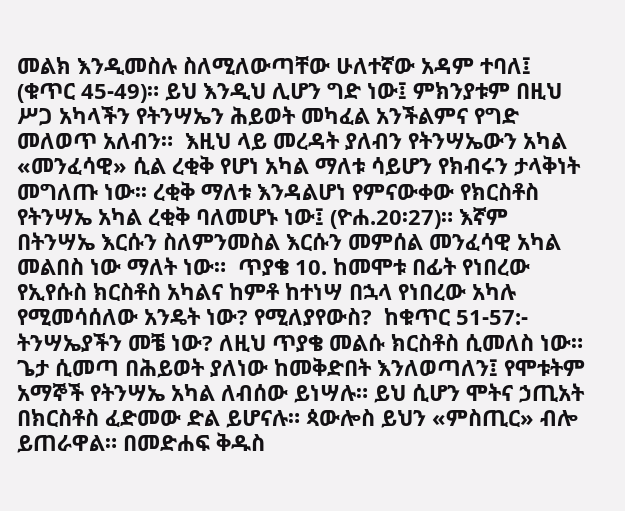መልክ እንዲመስሉ ስለሚለውጣቸው ሁለተኛው አዳም ተባለ፤ (ቁጥር 45-49)። ይህ እንዲህ ሊሆን ግድ ነው፤ ምክንያቱም በዚህ ሥጋ አካላችን የትንሣኤን ሕይወት መካፈል አንችልምና የግድ መለወጥ አለብን።  እዚህ ላይ መረዳት ያለብን የትንሣኤውን አካል «መንፈሳዊ» ሲል ረቂቅ የሆነ አካል ማለቱ ሳይሆን የክብሩን ታላቅነት መግለጡ ነው፡፡ ረቂቅ ማለቱ እንዳልሆነ የምናውቀው የክርስቶስ የትንሣኤ አካል ረቂቅ ባለመሆኑ ነው፤ (ዮሐ.20፡27)። እኛም በትንሣኤ እርሱን ስለምንመስል እርሱን መምሰል መንፈሳዊ አካል መልበስ ነው ማለት ነው።  ጥያቄ 10. ከመሞቱ በፊት የነበረው የኢየሱስ ክርስቶስ አካልና ከምቶ ከተነሣ በኋላ የነበረው አካሉ የሚመሳሰለው አንዴት ነው? የሚለያየውስ?  ከቁጥር 51-57:- ትንሣኤያችን መቼ ነው? ለዚህ ጥያቄ መልሱ ክርስቶስ ሲመለስ ነው። ጌታ ሲመጣ በሕይወት ያለነው ከመቅድበት እንለወጣለን፤ የሞቱትም አማኞች የትንሣኤ አካል ለብሰው ይነሣሉ። ይህ ሲሆን ሞትና ኃጢአት በክርስቶስ ፈድመው ድል ይሆናሉ። ጳውሎስ ይህን «ምስጢር» ብሎ ይጠራዋል። በመድሐፍ ቅዱስ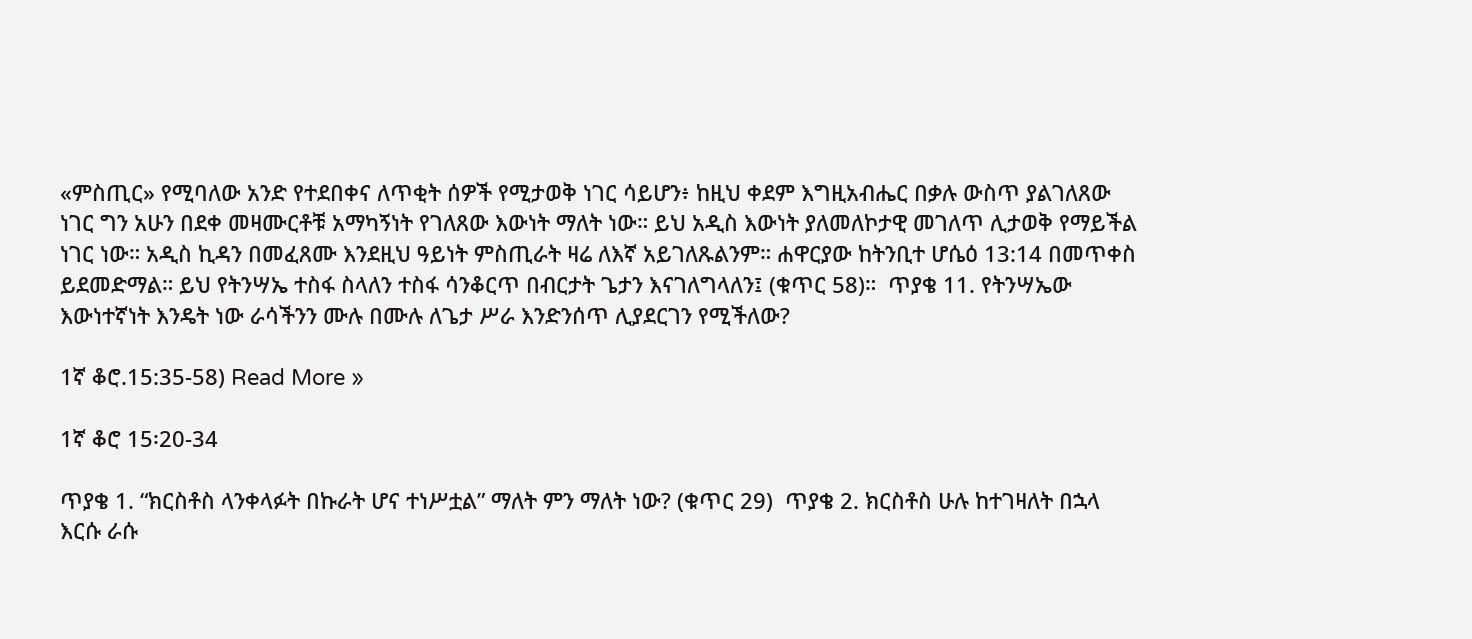«ምስጢር» የሚባለው አንድ የተደበቀና ለጥቂት ሰዎች የሚታወቅ ነገር ሳይሆን፥ ከዚህ ቀደም እግዚአብሔር በቃሉ ውስጥ ያልገለጸው ነገር ግን አሁን በደቀ መዛሙርቶቹ አማካኝነት የገለጸው እውነት ማለት ነው። ይህ አዲስ እውነት ያለመለኮታዊ መገለጥ ሊታወቅ የማይችል ነገር ነው። አዲስ ኪዳን በመፈጸሙ እንደዚህ ዓይነት ምስጢራት ዛሬ ለእኛ አይገለጹልንም። ሐዋርያው ከትንቢተ ሆሴዕ 13:14 በመጥቀስ ይደመድማል። ይህ የትንሣኤ ተስፋ ስላለን ተስፋ ሳንቆርጥ በብርታት ጌታን እናገለግላለን፤ (ቁጥር 58)።  ጥያቄ 11. የትንሣኤው እውነተኛነት እንዴት ነው ራሳችንን ሙሉ በሙሉ ለጌታ ሥራ እንድንሰጥ ሊያደርገን የሚችለው?

1ኛ ቆሮ.15:35-58) Read More »

1ኛ ቆሮ 15፡20-34

ጥያቄ 1. “ክርስቶስ ላንቀላፉት በኩራት ሆና ተነሥቷል” ማለት ምን ማለት ነው? (ቁጥር 29)  ጥያቄ 2. ክርስቶስ ሁሉ ከተገዛለት በኋላ እርሱ ራሱ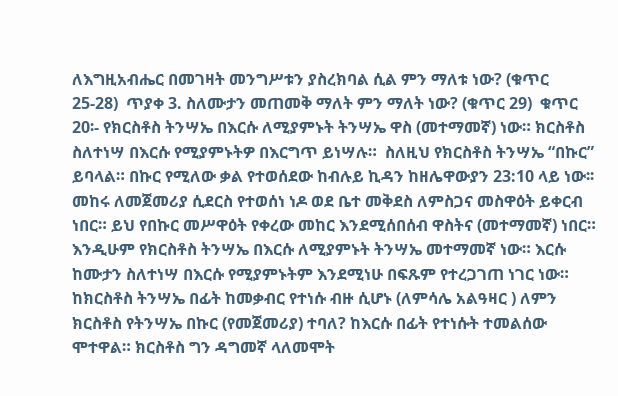ለእግዚአብሔር በመገዛት መንግሥቱን ያስረክባል ሲል ምን ማለቱ ነው? (ቁጥር 25-28)  ጥያቀ 3. ስለሙታን መጠመቅ ማለት ምን ማለት ነው? (ቁጥር 29)  ቁጥር 20፡- የክርስቶስ ትንሣኤ በእርሱ ለሚያምኑት ትንሣኤ ዋስ (መተማመኛ) ነው። ክርስቶስ ስለተነሣ በእርሱ የሚያምኑትዎ በእርግጥ ይነሣሉ።  ስለዚህ የክርስቶስ ትንሣኤ “በኩር” ይባላል። በኩር የሚለው ቃል የተወሰደው ከብሉይ ኪዳን ከዘሌዋውያን 23:10 ላይ ነው፡፡ መከሩ ለመጀመሪያ ሲደርስ የተወሰነ ነዶ ወደ ቤተ መቅደስ ለምስጋና መስዋዕት ይቀርብ ነበር። ይህ የበኩር መሥዋዕት የቀረው መከር እንደሚሰበሰብ ዋስትና (መተማመኛ) ነበር። እንዲሁም የክርስቶስ ትንሣኤ በእርሱ ለሚያምኑት ትንሣኤ መተማመኛ ነው። እርሱ ከሙታን ስለተነሣ በእርሱ የሚያምኑትም እንደሚነሁ በፍጹም የተረጋገጠ ነገር ነው።  ከክርስቶስ ትንሣኤ በፊት ከመቃብር የተነሱ ብዙ ሲሆኑ (ለምሳሌ አልዓዛር ) ለምን ክርስቶስ የትንሣኤ በኩር (የመጀመሪያ) ተባለ? ከእርሱ በፊት የተነሱት ተመልሰው ሞተዋል። ክርስቶስ ግን ዳግመኛ ላለመሞት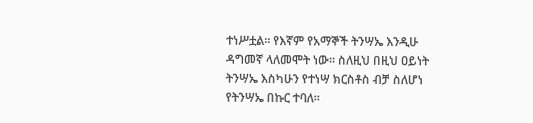ተነሥቷል። የእኛም የአማኞች ትንሣኤ እንዲሁ ዳግመኛ ላለመሞት ነው። ስለዚህ በዚህ ዐይነት ትንሣኤ እስካሁን የተነሣ ክርስቶስ ብቻ ስለሆነ የትንሣኤ በኩር ተባለ።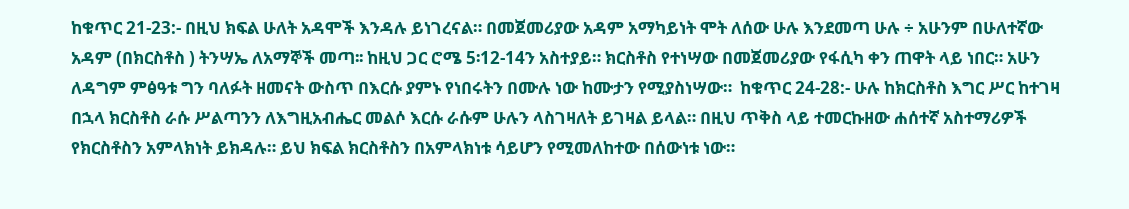ከቁጥር 21-23:- በዚህ ክፍል ሁለት አዳሞች እንዳሉ ይነገረናል። በመጀመሪያው አዳም አማካይነት ሞት ለሰው ሁሉ እንደመጣ ሁሉ ÷ አሁንም በሁለተኛው አዳም (በክርስቶስ ) ትንሣኤ ለአማኞች መጣ፡፡ ከዚህ ጋር ሮሜ 5፡12-14ን አስተያይ። ክርስቶስ የተነሣው በመጀመሪያው የፋሲካ ቀን ጠዋት ላይ ነበር። አሁን ለዳግም ምፅዓቱ ግን ባለፉት ዘመናት ውስጥ በእርሱ ያምኑ የነበሩትን በሙሉ ነው ከሙታን የሚያስነሣው።  ከቁጥር 24-28:- ሁሉ ከክርስቶስ እግር ሥር ከተገዛ በኋላ ክርስቶስ ራሱ ሥልጣንን ለእግዚአብሔር መልሶ እርሱ ራሱም ሁሉን ላስገዛለት ይገዛል ይላል። በዚህ ጥቅስ ላይ ተመርኩዘው ሐሰተኛ አስተማሪዎች የክርስቶስን አምላክነት ይክዳሉ። ይህ ክፍል ክርስቶስን በአምላክነቱ ሳይሆን የሚመለከተው በሰውነቱ ነው።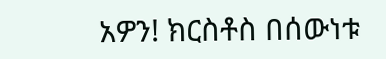አዎን! ክርስቶስ በሰውነቱ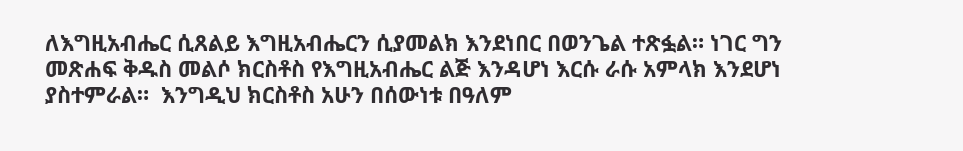ለእግዚአብሔር ሲጸልይ እግዚአብሔርን ሲያመልክ እንደነበር በወንጌል ተጽፏል። ነገር ግን መጽሐፍ ቅዱስ መልሶ ክርስቶስ የእግዚአብሔር ልጅ እንዳሆነ እርሱ ራሱ አምላክ እንደሆነ ያስተምራል።  እንግዲህ ክርስቶስ አሁን በሰውነቱ በዓለም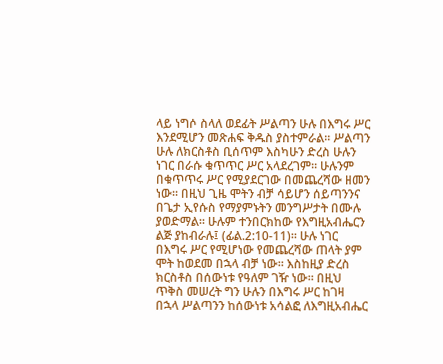ላይ ነግሶ ስላለ ወደፊት ሥልጣን ሁሉ በእግሩ ሥር እንደሚሆን መጽሐፍ ቅዱስ ያስተምራል። ሥልጣን ሁሉ ለክርስቶስ ቢሰጥም እስካሁን ድረስ ሁሉን ነገር በራሱ ቁጥጥር ሥር አላደረገም። ሁሉንም በቁጥጥሩ ሥር የሚያደርገው በመጨረሻው ዘመን ነው። በዚህ ጊዜ ሞትን ብቻ ሳይሆን ሰይጣንንና በጌታ ኢየሱስ የማያምኑትን መንግሥታት በሙሉ ያወድማል። ሁሉም ተንበርክከው የእግዚአብሔርን ልጅ ያከብራሉ፤ (ፊል.2:10-11)። ሁሉ ነገር በእግሩ ሥር የሚሆነው የመጨረሻው ጠላት ያም ሞት ከወደመ በኋላ ብቻ ነው። እስከዚያ ድረስ ክርስቶስ በሰውነቱ የዓለም ገዥ ነው። በዚህ ጥቅስ መሠረት ግን ሁሉን በእግሩ ሥር ከገዛ በኋላ ሥልጣንን ከሰውነቱ አሳልፎ ለእግዚአብሔር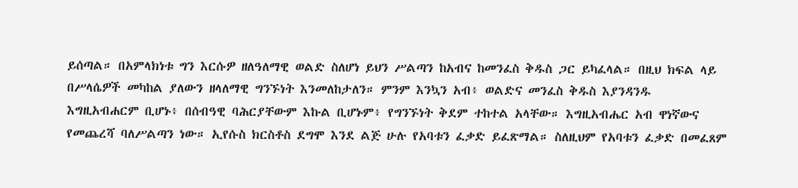ይሰጣል። በአምላክነቱ ግን እርሱዎ ዘለዓለማዊ ወልድ ስለሆነ ይህን ሥልጣን ከአብና ከመንፈስ ቅዱስ ጋር ይካፈላል። በዚህ ክፍል ላይ በሥላሴዎች መካከል ያለውን ዘላለማዊ ግንኙነት እንመለከታለን። ምንም እንኳን አብ፥ ወልድና መንፈስ ቅዱስ እያንዳንዱ እግዚአብሐርም ቢሆኑ፥ በሰብዓዊ ባሕርያቸውም እኩል ቢሆኑም፥ የግንኙነት ቅደም ተከተል አላቸው። እግዚአብሔር አብ ዋነኛውና የመጨረሻ ባለሥልጣን ነው። ኢየሱስ ክርስቶስ ደግሞ እንደ ልጅ ሁሉ የአባቱን ፈቃድ ይፈጽማል። ስለዚህም የአባቱን ፈቃድ በመፈጸም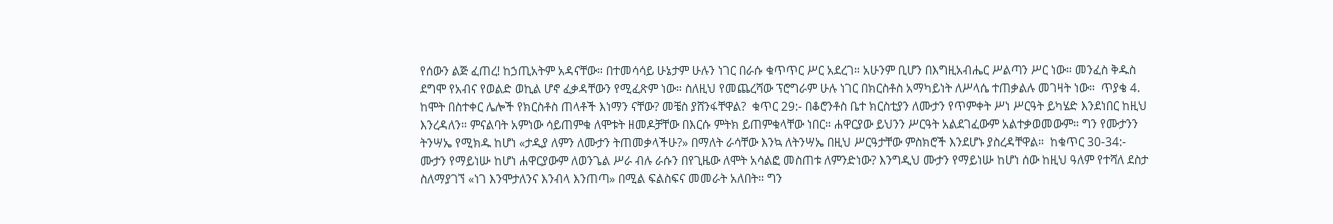የሰውን ልጅ ፈጠረ! ከኃጢአትም አዳናቸው። በተመሳሳይ ሁኔታም ሁሉን ነገር በራሱ ቁጥጥር ሥር አደረገ። አሁንም ቢሆን በእግዚአብሔር ሥልጣን ሥር ነው። መንፈስ ቅዱስ ደግሞ የአብና የወልድ ወኪል ሆኖ ፈቃዳቸውን የሚፈጽም ነው። ስለዚህ የመጨረሻው ፕሮግራም ሁሉ ነገር በክርስቶስ አማካይነት ለሥላሴ ተጠቃልሉ መገዛት ነው።  ጥያቄ 4. ከሞት በስተቀር ሌሎች የክርስቶስ ጠላቶች እነማን ናቸው? መቼስ ያሸንፋቸዋል?  ቁጥር 29:- በቆሮንቶስ ቤተ ክርስቲያን ለሙታን የጥምቀት ሥነ ሥርዓት ይካሄድ እንደነበር ከዚህ እንረዳለን። ምናልባት አምነው ሳይጠምቁ ለሞቱት ዘመዶቻቸው በእርሱ ምትክ ይጠምቁላቸው ነበር። ሐዋርያው ይህንን ሥርዓት አልደገፈውም አልተቃወመውም። ግን የሙታንን ትንሣኤ የሚክዱ ከሆነ «ታዲያ ለምን ለሙታን ትጠመቃላችሁ?» በማለት ራሳቸው እንኳ ለትንሣኤ በዚህ ሥርዓታቸው ምስክሮች እንደሆኑ ያስረዳቸዋል።  ከቁጥር 30-34:- ሙታን የማይነሡ ከሆነ ሐዋርያውም ለወንጌል ሥራ ብሉ ራሱን በየጊዜው ለሞት አሳልፎ መስጠቱ ለምንድነው? እንግዲህ ሙታን የማይነሡ ከሆነ ሰው ከዚህ ዓለም የተሻለ ደስታ ስለማያገኘ «ነገ እንሞታለንና እንብላ እንጠጣ» በሚል ፍልስፍና መመራት አለበት። ግን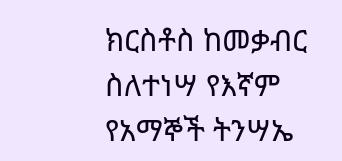ክርስቶስ ከመቃብር ስለተነሣ የእኛም የአማኞች ትንሣኤ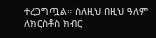ተረጋግጧል። ስለዚህ በዚህ ዓለም ለክርስቶስ ክብር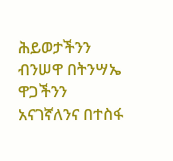ሕይወታችንን ብንሠዋ በትንሣኤ ዋጋችንን አናገኛለንና በተስፋ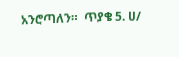አንሮጣለን።  ጥያቄ 5. ሀ/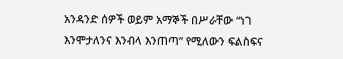አንዳንድ ሰዎች ወይም አማኞች በሥራቸው “ነገ እንሞታለንና እንብላ እንጠጣ” የሚለውን ፍልስፍና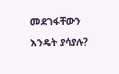መደገፋቸውን እንዴት ያሳያሉ?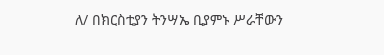ለ/ በክርስቲያን ትንሣኤ ቢያምኑ ሥራቸውን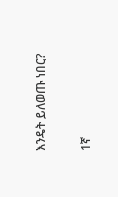እንዴት ይለወጡ ነበር?

1ኛ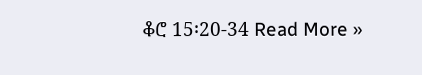ቆሮ 15፡20-34 Read More »